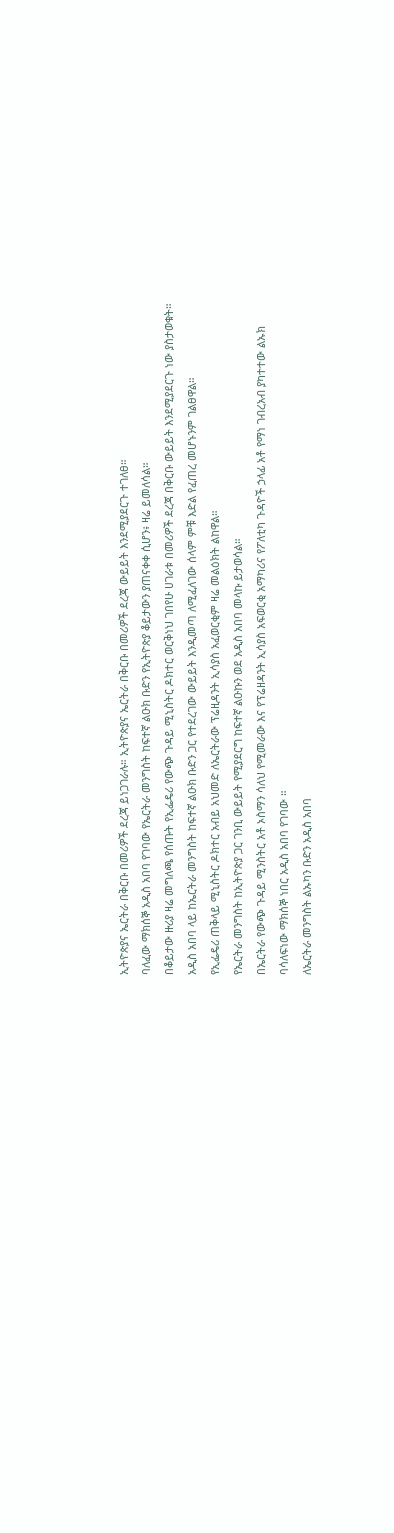ኢትዮጵያና ኤርትራ በቅርቡ በመሪዎች ደረጃ ይነጋገራሉ። ኢትዮጵያና ኤርትራ በቅርቡ በመሪዎች ደረጃ ውይይት እንደሚያደርጉ ተገለፀ።
ባለፈው ማክሰኞ አዲስ አበባ የገባው የኤርትራ መንግስት ከፍተኛ ልዑክ ቡድን የኢትዮጵያ ቆይታውን ያጠናቀቀ ሲሆን፥ ዛሬ ይመለሳል።
በቆይታው ዙሪያ ዛሬ መግለጫ የሰጡት የኢፌዴሪ የውጭ ጉዳይ ሚኒስትር ዶክተር ወርቅነህ ገበየሁ ሀገራቱ በመሪዎች ደረጃ በቅርቡ ውይይት እንደሚያደርጉ ነው ያስታወቁት።
አዲስ አበባ ላይ ከኤርትራ መንግስት ከፍተኛ ልዑክ ቡድን ጋር የተደረገው ውይይት እንዲመጣ ለሚፈለገው ሰላም ምቹ እድል የፈጠረ መሆኑንም ገልፀዋል።
የኢፌዴሪ ጠቅላይ ሚኒስትር ዶክተር አብይ አህመድ ለኤርትራው ፕሬዚዳንት ኢሳያስ አፈወርቂም ዛሬ መልዕክት ልከዋል።
የኤርትራ መንግስት ከኢትዮጵያ ጋር ገንቢ ውይይት የሚያደርግ ከፍተኛ ልዑኩን ወደ አዲስ አበባ መላኩ ይታወሳል።
በኤርትራ የውጭ ጉዳይ ሚንስትር አቶ ኦስማን ሳለህ የሚመራው እና የፕሬዘዳንት ኢሳያስ አፍወርቂ አማካሪና የፖለቲካ ጉዳዮች ኃላፊ አቶ የማነ ገብረአብ ያካተተው ልኡክ ባሳለፍነው ማክሰኞ ነበር አዲስ አበባ የገባው ።
ለኤርትራ መንግስት ልኡካን ቡድን አዲስ አበባ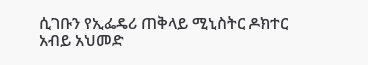ሲገቡን የኢፌዴሪ ጠቅላይ ሚኒስትር ዶክተር አብይ አህመድ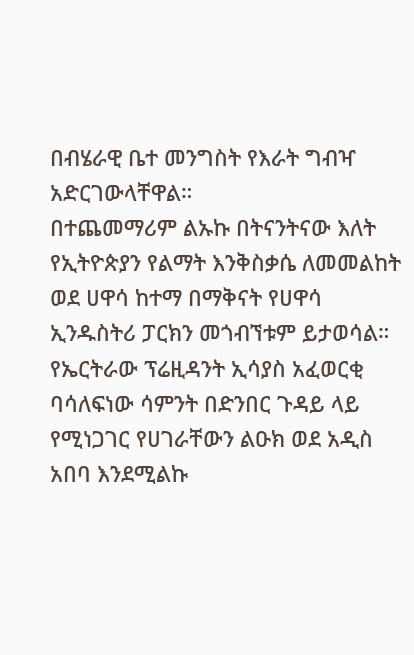በብሄራዊ ቤተ መንግስት የእራት ግብዣ አድርገውላቸዋል።
በተጨመማሪም ልኡኩ በትናንትናው እለት የኢትዮጵያን የልማት እንቅስቃሴ ለመመልከት ወደ ሀዋሳ ከተማ በማቅናት የሀዋሳ ኢንዱስትሪ ፓርክን መጎብኘቱም ይታወሳል።
የኤርትራው ፕሬዚዳንት ኢሳያስ አፈወርቂ ባሳለፍነው ሳምንት በድንበር ጉዳይ ላይ የሚነጋገር የሀገራቸውን ልዑክ ወደ አዲስ አበባ እንደሚልኩ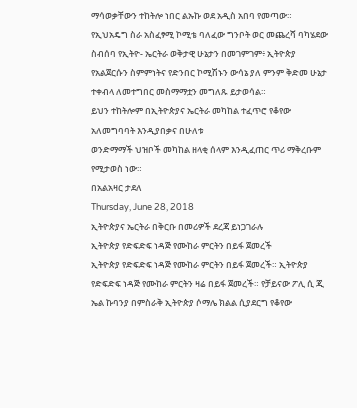ማሳወቃቸውን ተከትሎ ነበር ልኡኩ ወደ አዲስ አበባ የመጣው።
የኢህአዴግ ስራ አስፈፃሚ ኮሚቴ ባለፈው ግንቦት ወር መጨረሻ ባካሄደው ስብሰባ የኢትዮ- ኤርትራ ወቅታዊ ሁኔታን በመገምገም፥ ኢትዮጵያ የአልጀርሱን ስምምነትና የድንበር ኮሚሽኑን ውሳኔ ያለ ምንም ቅድመ ሁኔታ ተቀብላ ለመተግበር መስማማቷን መግለጹ ይታወሳል።
ይህን ተከትሎም በኢትዮጵያና ኤርትራ መካከል ተፈጥሮ የቆየው አለመግባባት እንዲያበቃና በሁለቱ
ወንድማማች ህዝቦች መካከል ዘላቂ ሰላም እንዲፈጠር ጥሪ ማቅረቡም የሚታወስ ነው።
በአልአዛር ታደለ
Thursday, June 28, 2018
ኢትዮጵያና ኤርትራ በቅርቡ በመሪዎች ደረጃ ይነጋገራሉ
ኢትዮጵያ የድፍድፍ ነዳጅ የሙከራ ምርትን በይፋ ጀመረች
ኢትዮጵያ የድፍድፍ ነዳጅ የሙከራ ምርትን በይፋ ጀመረች። ኢትዮጵያ የድፍድፍ ነዳጅ የሙከራ ምርትን ዛሬ በይፋ ጀመረች። የቻይናው ፖሊ ሲ ጂ ኤል ኩባንያ በምስራቅ ኢትዮጵያ ሶማሌ ክልል ሲያደርግ የቆየው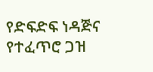የድፍድፍ ነዳጅና የተፈጥሮ ጋዝ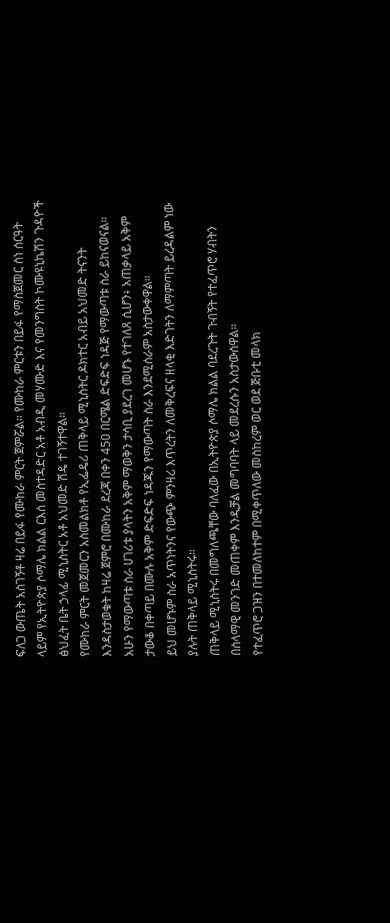ፍለጋ ውጤት አስገኝቶ ዛሬ በይፋ የሙከራ ምርት ጀምሯል። የሙከራ ምርቱን በይፋ የማስጀመር ስነ ሰርዓት ላይም የኢትዮጵያ ሶማሌ ክልል ርእሰ መስተዳድር አቶ አብዲ መሃሙድ እና የመንግስት ኮሙዩኒኬሽን ጉዳዮች ፅህፈት ቤት ኃላፊ ሚኒስትር አቶ አህመድ ሽዴ ተገኝተዋል።
የሙከራ ምርት መጀመርን አስመልክቶ የኢፌዴሪ ጠቅላይ ሚኒስትር ዶክተር አብይ አህመድ ትናንት እንዳስታወቁት ከዛሬ ጀምሮ በሙከራ ደረጃ በቀን 450 በርሜል ድፍድፍ ነዳጅ የማውጣቱ ስራ ይከናወናል።
አሁን የማውጣቱ ስራ ሀገሪቱ ያላትን አቅም ማወቅን ታሳቢ ያደረገ መሆኑ የተገለጸ ሲሆን፥ አጠቃላይ አቅም ታውቆ በቀጣይ በሙሉ አቅም ድፍድፍ ነዳጁን የማውጣት ስራ እንደሚሰራም አስታውቀዋል።
ይህ መሆኑም ስራ አጥነትንና የውጭ ምንዛሪ እጥረትን ለመቅረፍና ዘላቂ እድገትን ለማምጣት ይረዳልም ነው ያሉት ጠቅላይ ሚኒስትሩ።
ጠቅላይ ሚኒስትሩ በመግለጫቸው ባለፈው በኢትዮጵያ ሶማሌ ክልል ባደረጉት ጉብኝት የተፈጥሮ ሃብትን በሰላማዊ መንገድ መጠቀም እንዲቻል መግባባት ላይ መደረሱን አስታውሰዋል።
የተፈጥሮ ጋዝን በተመለከተም በሚቀጥለው መስከረም ወር ወደ ጅቡቲ መላክ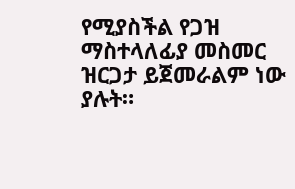የሚያስችል የጋዝ ማስተላለፊያ መስመር ዝርጋታ ይጀመራልም ነው ያሉት።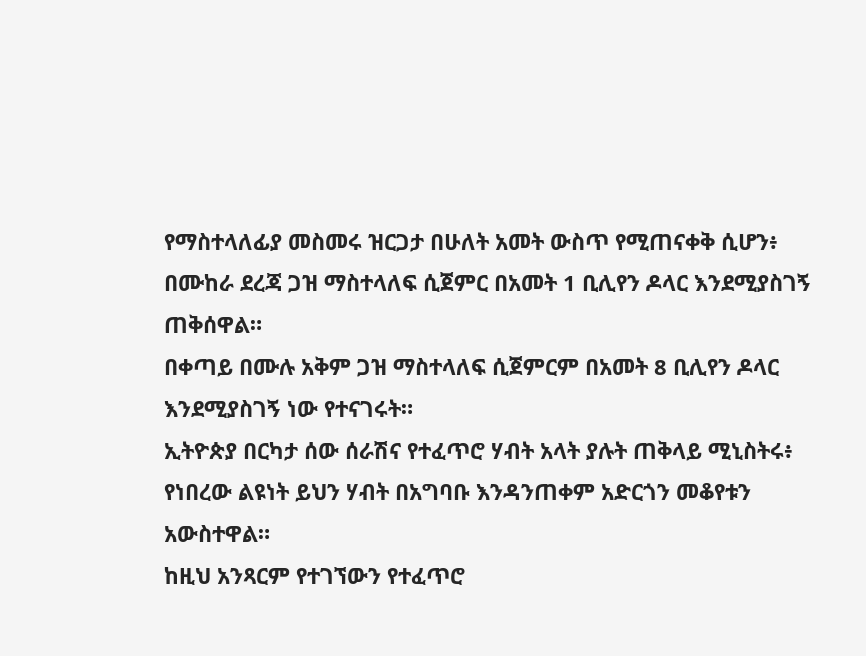የማስተላለፊያ መስመሩ ዝርጋታ በሁለት አመት ውስጥ የሚጠናቀቅ ሲሆን፥ በሙከራ ደረጃ ጋዝ ማስተላለፍ ሲጀምር በአመት 1 ቢሊየን ዶላር እንደሚያስገኝ ጠቅሰዋል።
በቀጣይ በሙሉ አቅም ጋዝ ማስተላለፍ ሲጀምርም በአመት 8 ቢሊየን ዶላር እንደሚያስገኝ ነው የተናገሩት።
ኢትዮጵያ በርካታ ሰው ሰራሽና የተፈጥሮ ሃብት አላት ያሉት ጠቅላይ ሚኒስትሩ፥ የነበረው ልዩነት ይህን ሃብት በአግባቡ እንዳንጠቀም አድርጎን መቆየቱን አውስተዋል።
ከዚህ አንጻርም የተገኘውን የተፈጥሮ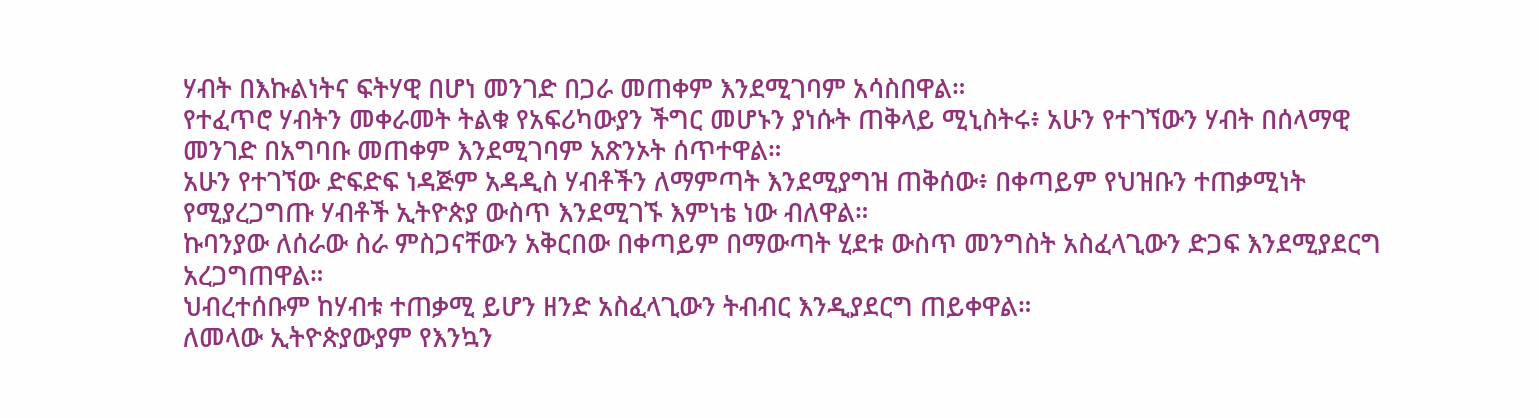ሃብት በእኩልነትና ፍትሃዊ በሆነ መንገድ በጋራ መጠቀም እንደሚገባም አሳስበዋል።
የተፈጥሮ ሃብትን መቀራመት ትልቁ የአፍሪካውያን ችግር መሆኑን ያነሱት ጠቅላይ ሚኒስትሩ፥ አሁን የተገኘውን ሃብት በሰላማዊ መንገድ በአግባቡ መጠቀም እንደሚገባም አጽንኦት ሰጥተዋል።
አሁን የተገኘው ድፍድፍ ነዳጅም አዳዲስ ሃብቶችን ለማምጣት እንደሚያግዝ ጠቅሰው፥ በቀጣይም የህዝቡን ተጠቃሚነት የሚያረጋግጡ ሃብቶች ኢትዮጵያ ውስጥ እንደሚገኙ እምነቴ ነው ብለዋል።
ኩባንያው ለሰራው ስራ ምስጋናቸውን አቅርበው በቀጣይም በማውጣት ሂደቱ ውስጥ መንግስት አስፈላጊውን ድጋፍ እንደሚያደርግ አረጋግጠዋል።
ህብረተሰቡም ከሃብቱ ተጠቃሚ ይሆን ዘንድ አስፈላጊውን ትብብር እንዲያደርግ ጠይቀዋል።
ለመላው ኢትዮጵያውያም የእንኳን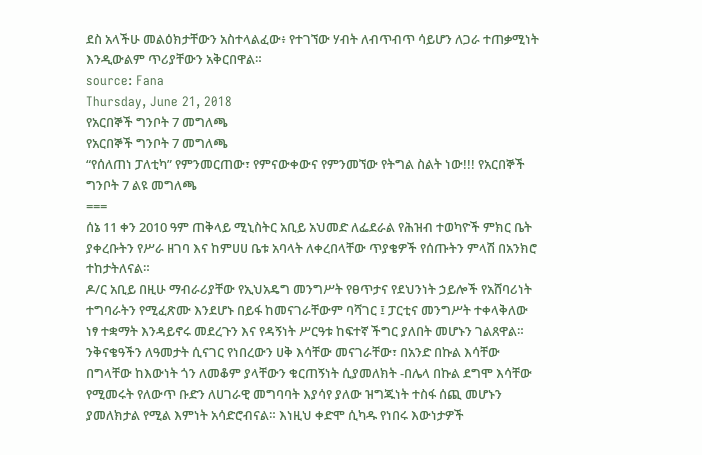ደስ አላችሁ መልዕክታቸውን አስተላልፈው፥ የተገኘው ሃብት ለብጥብጥ ሳይሆን ለጋራ ተጠቃሚነት እንዲውልም ጥሪያቸውን አቅርበዋል።
source: Fana
Thursday, June 21, 2018
የአርበኞች ግንቦት 7 መግለጫ
የአርበኞች ግንቦት 7 መግለጫ
“የሰለጠነ ፓለቲካ” የምንመርጠው፣ የምናውቀውና የምንመኘው የትግል ስልት ነው!!! የአርበኞች ግንቦት 7 ልዩ መግለጫ
===
ሰኔ 11 ቀን 2010 ዓም ጠቅላይ ሚኒስትር አቢይ አህመድ ለፌደራል የሕዝብ ተወካዮች ምክር ቤት ያቀረቡትን የሥራ ዘገባ እና ከምሀሀ ቤቱ አባላት ለቀረበላቸው ጥያቄዎች የሰጡትን ምላሽ በአንክሮ ተከታትለናል።
ዶ/ር አቢይ በዚሁ ማብራሪያቸው የኢህአዴግ መንግሥት የፀጥታና የደህንነት ኃይሎች የአሸባሪነት ተግባራትን የሚፈጽሙ እንደሆኑ በይፋ ከመናገራቸውም ባሻገር ፤ ፓርቲና መንግሥት ተቀላቅለው ነፃ ተቋማት እንዳይኖሩ መደረጉን እና የዳኝነት ሥርዓቱ ከፍተኛ ችግር ያለበት መሆኑን ገልጸዋል። ንቅናቄዓችን ለዓመታት ሲናገር የነበረውን ሀቅ እሳቸው መናገራቸው፣ በአንድ በኩል እሳቸው በግላቸው ከእውነት ጎን ለመቆም ያላቸውን ቁርጠኝነት ሲያመለክት -በሌላ በኩል ደግሞ እሳቸው የሚመሩት የለውጥ ቡድን ለሀገራዊ መግባባት እያሳየ ያለው ዝግጁነት ተስፋ ሰጪ መሆኑን ያመለክታል የሚል እምነት አሳድሮብናል። እነዚህ ቀድሞ ሲካዱ የነበሩ እውነታዎች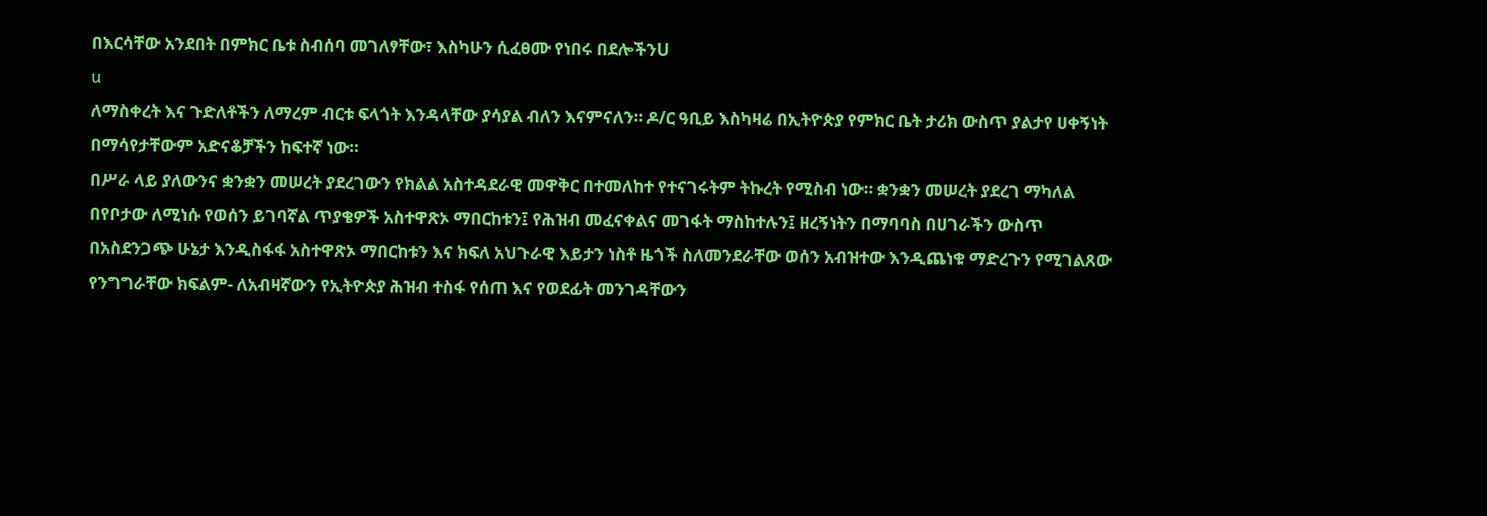በእርሳቸው አንደበት በምክር ቤቱ ስብሰባ መገለፃቸው፣ እስካሁን ሲፈፀሙ የነበሩ በደሎችንU
u
ለማስቀረት እና ጉድለቶችን ለማረም ብርቱ ፍላጎት እንዳላቸው ያሳያል ብለን እናምናለን። ዶ/ር ዓቢይ እስካዛሬ በኢትዮጵያ የምክር ቤት ታሪክ ውስጥ ያልታየ ሀቀኝነት በማሳየታቸውም አድናቆቻችን ከፍተኛ ነው።
በሥራ ላይ ያለውንና ቋንቋን መሠረት ያደረገውን የክልል አስተዳደራዊ መዋቅር በተመለከተ የተናገሩትም ትኩረት የሚስብ ነው። ቋንቋን መሠረት ያደረገ ማካለል በየቦታው ለሚነሱ የወሰን ይገባኛል ጥያቄዎች አስተዋጽኦ ማበርከቱን፤ የሕዝብ መፈናቀልና መገፋት ማስከተሉን፤ ዘረኝነትን በማባባስ በሀገራችን ውስጥ በአስደንጋጭ ሁኔታ እንዲስፋፋ አስተዋጽኦ ማበርከቱን እና ክፍለ አህጉራዊ እይታን ነስቶ ዜጎች ስለመንደራቸው ወሰን አብዝተው እንዲጨነቁ ማድረጉን የሚገልጸው የንግግራቸው ክፍልም- ለአብዛኛውን የኢትዮጵያ ሕዝብ ተስፋ የሰጠ እና የወደፊት መንገዳቸውን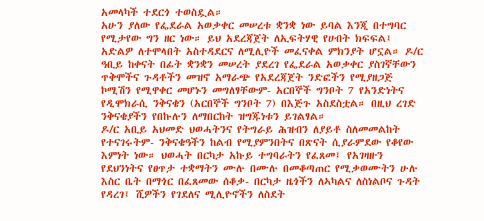አመላካች ተደርጎ ተወስዷል።
አሁን ያለው የፌደራል አወቃቀር መሠረቱ ቋንቋ ነው ይባል እንጂ በተግባር የሚታየው ግን ዘር ነው። ይህ አደረጃጀት ለኢፍትሃዊ የሀብት ክፍፍል፤ አድልዎ ለተሞላበት አስተዳደርና ለሚሊዮች መፈናቀል ምክንያት ሆኗል። ዶ/ር ዓቢይ ከቀናት በፊት ቋንቋን መሠረት ያደረገ የፌደራል አወቃቀር ያስገኛቸውን ጥቅሞችና ጉዳቶችን መዝኖ አማራጭ የአደረጃጀት ንድፎችን የሚያዘጋጅ ኮሚሽን የሚዋቀር መሆኑን መግለፃቸውም- አርበኞች ግንቦት 7 የአንድነትና የዲሞክራሲ ንቅናቄን (አርበኞች ግንቦት 7) በእጅጉ አስደስቷል። በዚህ ረገድ ንቅናቄያችን የበኩሉን ለማበርከት ዝግጁነቱን ይገልፃል።
ዶ/ር አቢይ አህመድ ህወሓትንና የትግራይ ሕዝብን ለያይቶ ስለመመልከት የተናገሩትም- ንቅናቄዓችን ከልብ የሚያምንበትና በጽናት ሲያራምደው የቆየው እምነት ነው። ህወሓት በርካታ አኩይ ተግባራትን የፈጸመ፤ የአገዛዙን የደህንነትና የፀጥታ ተቋማትን ሙሉ በሙሉ በመቆጣጠር የሚቃወሙትን ሁሉ እስር ቤት በማጎር በፈጸመው ሰቆቃ- በርካታ ዜጎችን ለኣካልና ለስነልቦና ጉዳት የዳረገ፤ ሺዎችን የገደለና ሚሊዮኖችን ለስደት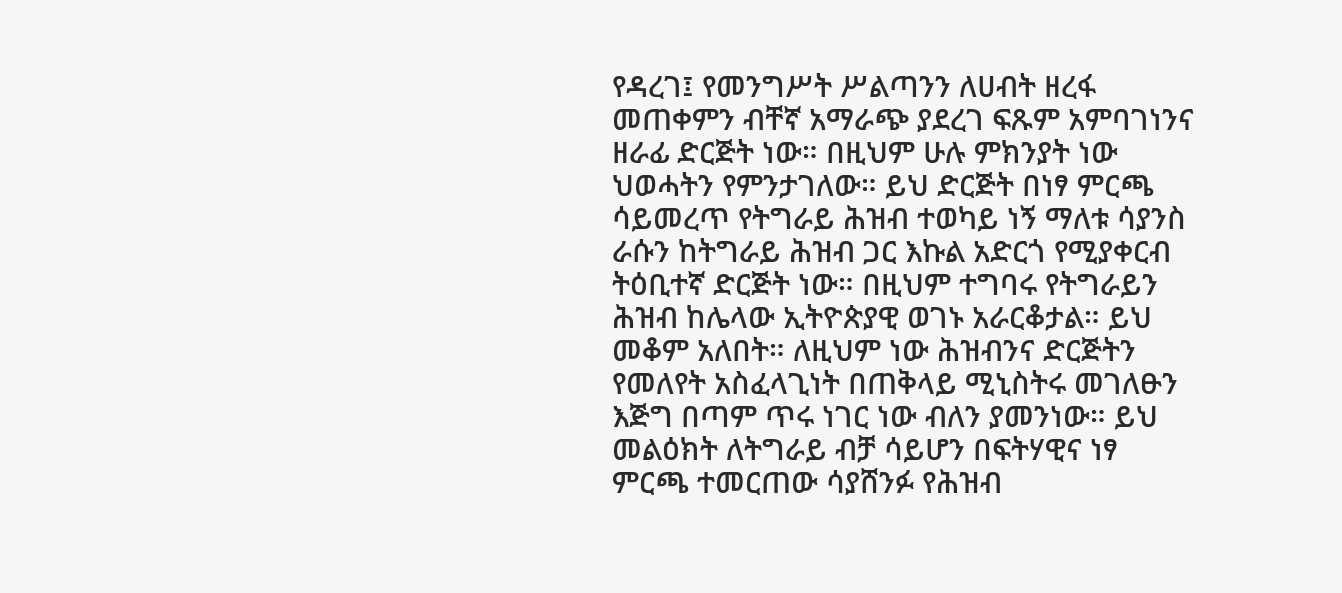የዳረገ፤ የመንግሥት ሥልጣንን ለሀብት ዘረፋ መጠቀምን ብቸኛ አማራጭ ያደረገ ፍጹም አምባገነንና ዘራፊ ድርጅት ነው። በዚህም ሁሉ ምክንያት ነው ህወሓትን የምንታገለው። ይህ ድርጅት በነፃ ምርጫ ሳይመረጥ የትግራይ ሕዝብ ተወካይ ነኝ ማለቱ ሳያንስ ራሱን ከትግራይ ሕዝብ ጋር እኩል አድርጎ የሚያቀርብ ትዕቢተኛ ድርጅት ነው። በዚህም ተግባሩ የትግራይን ሕዝብ ከሌላው ኢትዮጵያዊ ወገኑ አራርቆታል። ይህ መቆም አለበት። ለዚህም ነው ሕዝብንና ድርጅትን የመለየት አስፈላጊነት በጠቅላይ ሚኒስትሩ መገለፁን እጅግ በጣም ጥሩ ነገር ነው ብለን ያመንነው። ይህ መልዕክት ለትግራይ ብቻ ሳይሆን በፍትሃዊና ነፃ ምርጫ ተመርጠው ሳያሸንፉ የሕዝብ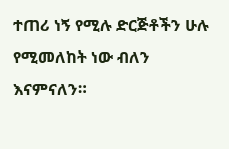ተጠሪ ነኝ የሚሉ ድርጅቶችን ሁሉ የሚመለከት ነው ብለን እናምናለን።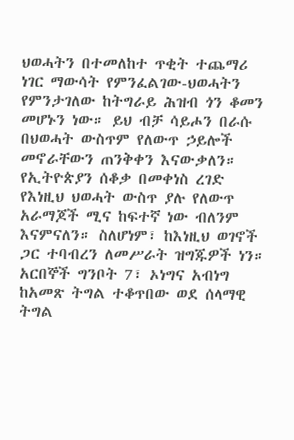ህወሓትን በተመለከተ ጥቂት ተጨማሪ ነገር ማውሳት የምንፈልገው-ህወሓትን የምንታገለው ከትግራይ ሕዝብ ጎን ቆመን መሆኑን ነው። ይህ ብቻ ሳይሖን በራሱ በህወሓት ውስጥም የለውጥ ኃይሎች መኖራቸውን ጠንቅቀን እናውቃለን። የኢትዮጵያን ሰቆቃ በመቀነስ ረገድ የእነዚህ ህወሓት ውስጥ ያሉ የለውጥ አራማጆች ሚና ከፍተኛ ነው ብለንም እናምናለን። ስለሆነም፣ ከእነዚህ ወገኖች ጋር ተባብረን ለመሥራት ዝግጁዎች ነን።
አርበኞች ግንቦት 7፣ ኦነግና አብነግ ከአመጽ ትግል ተቆጥበው ወደ ሰላማዊ ትግል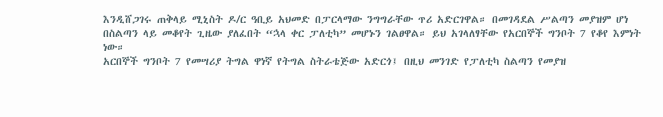እንዲሸጋገሩ ጠቅላይ ሚኒስት ዶ/ር ዓቢይ አህመድ በፓርላማው ንግግራቸው ጥሪ አድርገዋል። በመገዳደል ሥልጣን መያዝም ሆነ በስልጣን ላይ መቆየት ጊዜው ያለፈበት “ኋላ ቀር ፓለቲካ” መሆኑን ገልፀዋል። ይህ አገላለፃቸው የአርበኞች ግንቦት 7 የቆየ እምነት ነው።
አርበኞች ግንቦት 7 የመሣሪያ ትግል ዋነኛ የትግል ስትራቴጅው አድርጎ፤ በዚህ መንገድ የፓለቲካ ስልጣን የመያዝ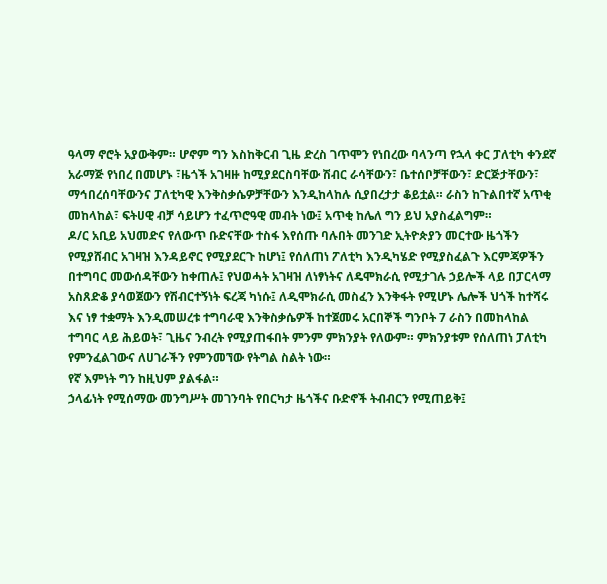ዓላማ ኖሮት አያውቅም። ሆኖም ግን እስከቅርብ ጊዜ ድረስ ገጥሞን የነበረው ባላንጣ የኋላ ቀር ፓለቲካ ቀንደኛ አራማጅ የነበረ በመሆኑ ፣ዜጎች አገዛዙ ከሚያደርስባቸው ሽብር ራሳቸውን፣ ቤተሰቦቻቸውን፣ ድርጅታቸውን፣ ማኅበረሰባቸውንና ፓለቲካዊ እንቅስቃሴዎቻቸውን እንዲከላከሉ ሲያበረታታ ቆይቷል። ራስን ከጉልበተኛ አጥቂ መከላከል፣ ፍትሀዊ ብቻ ሳይሆን ተፈጥሮዓዊ መብት ነው፤ አጥቂ ከሌለ ግን ይህ አያስፈልግም።
ዶ/ር አቢይ አህመድና የለውጥ ቡድናቸው ተስፋ እየሰጡ ባሉበት መንገድ ኢትዮጵያን መርተው ዜጎችን የሚያሸብር አገዛዝ እንዳይኖር የሚያደርጉ ከሆነ፤ የሰለጠነ ፖለቲካ እንዲካሄድ የሚያስፈልጉ እርምጃዎችን በተግባር መውሰዳቸውን ከቀጠሉ፤ የህወሓት አገዛዝ ለነፃነትና ለዴሞክራሲ የሚታገሉ ኃይሎች ላይ በፓርላማ አስጸድቆ ያሳወጀውን የሽብርተኝነት ፍረጃ ካነሱ፤ ለዲሞክራሲ መስፈን እንቅፋት የሚሆኑ ሌሎች ህጎች ከተሻሩ እና ነፃ ተቋማት እንዲመሠረቱ ተግባራዊ እንቅስቃሴዎች ከተጀመሩ አርበኞች ግንቦት 7 ራስን በመከላከል ተግባር ላይ ሕይወት፣ ጊዜና ንብረት የሚያጠፋበት ምንም ምክንያት የለውም። ምክንያቱም የሰለጠነ ፓለቲካ የምንፈልገውና ለሀገራችን የምንመኘው የትግል ስልት ነው።
የኛ እምነት ግን ከዚህም ያልፋል።
ኃላፊነት የሚሰማው መንግሥት መገንባት የበርካታ ዜጎችና ቡድኖች ትብብርን የሚጠይቅ፤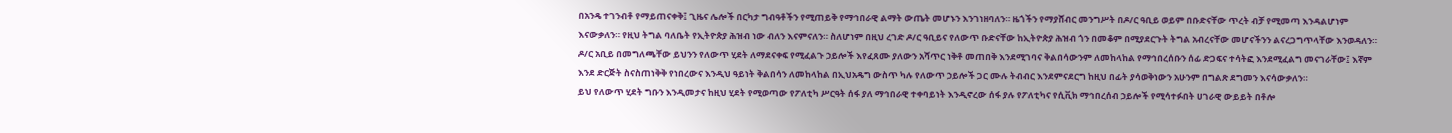በአንዴ ተገንብቶ የማይጠናቀቅ፤ ጊዜና ሌሎች በርካታ ግብዓቶችን የሚጠይቅ የማኅበራዊ ልማት ውጤት መሆኑን እንገነዘባለን። ዜጎችን የማያሸብር መንግሥት በዶ/ር ዓቢይ ወይም በቡድናቸው ጥረት ብቻ የሚመጣ እንዳልሆነም እናውቃለን። የዚህ ትግል ባለቤት የኢትዮጵያ ሕዝብ ነው ብለን እናምናለን። ስለሆነም በዚህ ረገድ ዶ/ር ዓቢይና የለውጥ ቡድናቸው ከኢትዮጵያ ሕዝብ ጎን በመቆም በሚያደርጉት ትግል አብረናቸው መሆናችንን ልናረጋግጥላቸው እንወዳለን።
ዶ/ር አቢይ በመግለጫቸው ይህንን የለውጥ ሂደት ለማደናቀፍ የሚፈልጉ ኃይሎች እየፈጸሙ ያለውን አሻጥር ነቅቶ መጠበቅ እንደሚገባና ቅልበሳውንም ለመከላከል የማኅበረሰቡን ሰፊ ድጋፍና ተሳትፎ እንደሚፈልግ መናገራቸው፤ እኛም እንደ ድርጅት ስናስጠነቅቅ የነበረውና እንዲህ ዓይነት ቅልበሳን ለመከላከል በኢህአዴግ ውስጥ ካሉ የለውጥ ኃይሎች ጋር ሙሉ ትብብር እንደምናደርግ ከዚህ በፊት ያሳወቅነውን አሁንም በግልጽ ደግመን እናሳውቃለን።
ይህ የለውጥ ሂደት ግቡን እንዲመታና ከዚህ ሂደት የሚወጣው የፖለቲካ ሥርዓት ሰፋ ያለ ማኅበራዊ ተቀባይነት እንዲኖረው ሰፋ ያሉ የፖለቲካና የሲቪክ ማኅበረሰብ ኃይሎች የሚሳተፉበት ሀገራዊ ውይይት በቶሎ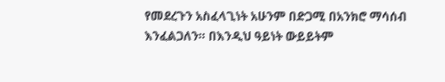የመደረጉን አስፈላጊነት አሁንም በድጋሚ በአንክሮ ማሳሰብ እንፈልጋለን። በእንዲህ ዓይነት ውይይትም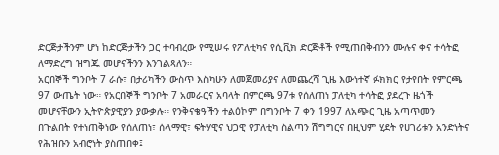ድርጅታችንም ሆነ ከድርጅታችን ጋር ተባብረው የሚሠሩ የፖለቲካና የሲቪክ ድርጅቶች የሚጠበቅብንን ሙሉና ቀና ተሳትፎ ለማድረግ ዝግጁ መሆናችንን እንገልጻለን።
አርበኞች ግንቦት 7 ራሱ፣ በታሪካችን ውስጥ እስካሁን ለመጀመሪያና ለመጨረሻ ጊዜ እውነተኛ ፉክክር የታየበት የምርጫ 97 ውጤት ነው። የአርበኞች ግንቦት 7 አመራርና አባላት በምርጫ 97ቱ የሰለጠነ ፓለቲካ ተሳትፎ ያደረጉ ዜጎች መሆናቸውን ኢትዮጵያዊያን ያውቃሉ። የንቅናቄዓችን ተልዕኮም በግንቦት 7 ቀን 1997 ለአጭር ጊዜ አጣጥመን በጉልበት የተነጠቅነው የሰለጠነ፣ ሰላማዊ፣ ፍትሃዊና ህጋዊ የፓለቲካ ስልጣን ሽግግርና በዚህም ሂደት የሀገሪቱን አንድነትና የሕዝቡን አብሮነት ያስጠበቀ፤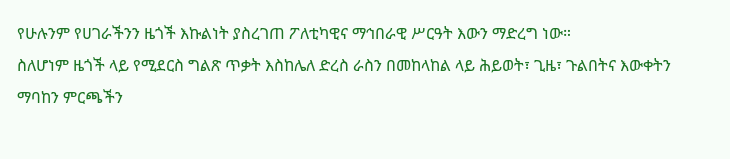የሁሉንም የሀገራችንን ዜጎች እኩልነት ያስረገጠ ፖለቲካዊና ማኅበራዊ ሥርዓት እውን ማድረግ ነው።
ስለሆነም ዜጎች ላይ የሚደርስ ግልጽ ጥቃት እስከሌለ ድረስ ራስን በመከላከል ላይ ሕይወት፣ ጊዜ፣ ጉልበትና እውቀትን ማባከን ምርጫችን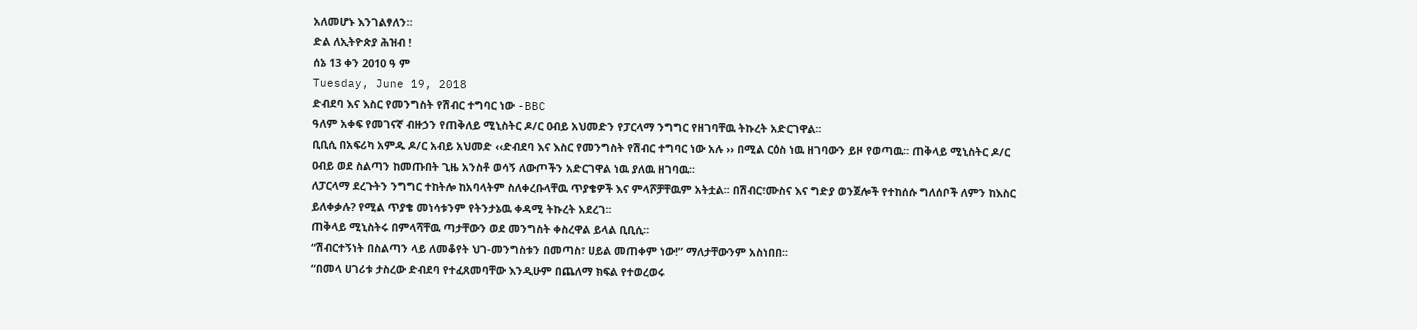አለመሆኑ እንገልፃለን።
ድል ለኢትዮጵያ ሕዝብ !
ሰኔ 13 ቀን 2010 ዓ ም
Tuesday, June 19, 2018
ድብደባ እና እስር የመንግስት የሽብር ተግባር ነው -BBC
ዓለም አቀፍ የመገናኛ ብዙኃን የጠቅለይ ሚኒስትር ዶ/ር ዐብይ አህመድን የፓርላማ ንግግር የዘገባቸዉ ትኩረት አድርገዋል፡፡
ቢቢሲ በአፍሪካ አምዱ ዶ/ር አብይ አህመድ ‹‹ድብደባ እና እስር የመንግስት የሽብር ተግባር ነው አሉ ›› በሚል ርዕስ ነዉ ዘገባውን ይዞ የወጣዉ፡፡ ጠቅላይ ሚኒስትር ዶ/ር ዐብይ ወደ ስልጣን ከመጡበት ጊዜ አንስቶ ወሳኝ ለውጦችን አድርገዋል ነዉ ያለዉ ዘገባዉ፡፡
ለፓርላማ ደረጉትን ንግግር ተከትሎ ከአባላትም ስለቀረቡላቸዉ ጥያቄዎች እና ምላሾቻቸዉም አትቷል፡፡ በሽብር፣ሙስና እና ግድያ ወንጀሎች የተከሰሱ ግለሰቦች ለምን ከእስር ይለቀቃሉ? የሚል ጥያቄ መነሳቱንም የትንታኔዉ ቀዳሚ ትኩረት አደረገ፡፡
ጠቅላይ ሚኒስትሩ በምላሻቸዉ ጣታቸውን ወደ መንግስት ቀስረዋል ይላል ቢቢሲ፡፡
“ሽብርተኝነት በስልጣን ላይ ለመቆየት ህገ-መንግስቱን በመጣስ፣ ሀይል መጠቀም ነው!” ማለታቸውንም አስነበበ፡፡
“በመላ ሀገሪቱ ታስረው ድብደባ የተፈጸመባቸው እንዲሁም በጨለማ ክፍል የተወረወሩ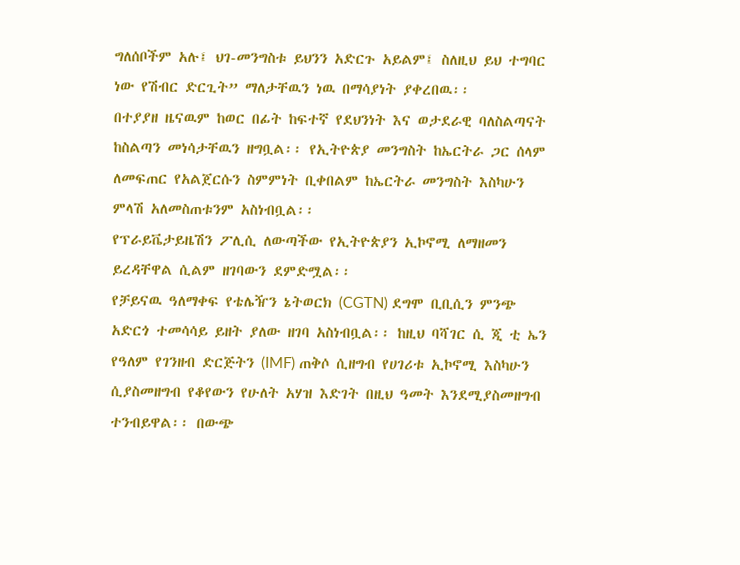ግለሰቦችም አሉ፤ ህገ-መንግስቱ ይህንን አድርጉ አይልም፤ ስለዚህ ይህ ተግባር ነው የሽብር ድርጊት” ማለታቸዉን ነዉ በማሳያነት ያቀረበዉ፡፡
በተያያዘ ዜናዉም ከወር በፊት ከፍተኛ የደህንነት እና ወታደራዊ ባለስልጣናት ከስልጣን መነሳታቸዉን ዘግቧል፡፡ የኢትዮጵያ መንግስት ከኤርትራ ጋር ሰላም ለመፍጠር የአልጀርሱን ስምምነት ቢቀበልም ከኤርትራ መንግስት እስካሁን ምላሽ አለመስጠቱንም አስነብቧል፡፡
የፕራይቬታይዜሽን ፖሊሲ ለውጣችው የኢትዮጵያን ኢኮኖሚ ለማዘመን ይረዳቸዋል ሲልም ዘገባውን ደምድሟል፡፡
የቻይናዉ ዓለማቀፍ የቴሌዥን ኔትወርክ (CGTN) ደግሞ ቢቢሲን ምንጭ አድርጎ ተመሳሳይ ይዘት ያለው ዘገባ አስነብቧል፡፡ ከዚህ ባሻገር ሲ ጂ ቲ ኤን የዓለም የገንዘብ ድርጅትን (IMF) ጠቅሶ ሲዘግብ የሀገሪቱ ኢኮኖሚ እስካሁን ሲያስመዘግብ የቆየውን የሁለት አሃዝ እድገት በዚህ ዓመት እንደሚያስመዘግብ ተንብይዋል፡፡ በውጭ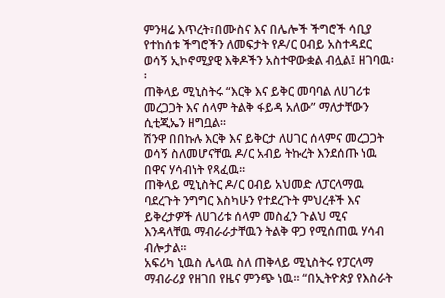ምንዛሬ እጥረት፣በሙስና እና በሌሎች ችግሮች ሳቢያ የተከሰቱ ችግሮችን ለመፍታት የዶ/ር ዐብይ አስተዳደር ወሳኝ ኢኮኖሚያዊ እቅዶችን አስተዋውቋል ብሏል፤ ዘገባዉ፡፡
ጠቅላይ ሚኒስትሩ “እርቅ እና ይቅር መባባል ለሀገሪቱ መረጋጋት እና ሰላም ትልቅ ፋይዳ አለው” ማለታቸውን ሲቲጂኤን ዘግቧል፡፡
ሽንዋ በበኩሉ እርቅ እና ይቅርታ ለሀገር ሰላምና መረጋጋት ወሳኝ ስለመሆናቸዉ ዶ/ር አብይ ትኩረት እንደሰጡ ነዉ በዋና ሃሳብነት የጻፈዉ፡፡
ጠቅላይ ሚኒስትር ዶ/ር ዐብይ አህመድ ለፓርላማዉ ባደረጉት ንግግር እስካሁን የተደረጉት ምህረቶች እና ይቅረታዎች ለሀገሪቱ ሰላም መስፈን ጉልህ ሚና እንዳላቸዉ ማብራራታቸዉን ትልቅ ዋጋ የሚሰጠዉ ሃሳብ ብሎታል፡፡
አፍሪካ ኒዉስ ሌላዉ ስለ ጠቅላይ ሚኒስትሩ የፓርላማ ማብራሪያ የዘገበ የዜና ምንጭ ነዉ፡፡ “በኢትዮጵያ የእስራት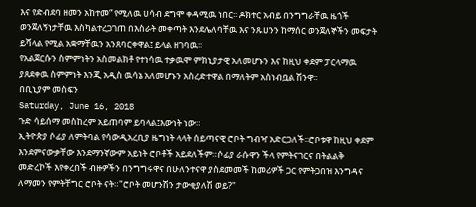እና የድብደባ ዘመን አከተመ” የሚለዉ ሀሳብ ደግሞ ቀዳሚዉ ነበር፡፡ ዶክተር አብይ በንግግራቸዉ ዜጎች ወንጀለኝነታቸዉ እስካልተረጋገጠ በእስራት መቀጣት እንደሌለባቸዉ እና ንጹሀንን ከማሰር ወንጀለኞችን መፍታት ይሻላል የሚል አቋማቸዉን አንጸባርቀዋል፤ ይላል ዘገባዉ፡፡
የአልጀርሱን ስምምነትን አስመልክቶ የተነሳዉ ተቃዉሞ ምክኒያታዊ አለመሆኑን እና ከዚህ ቀደም ፓርላማዉ ያጸደቀዉ ስምምነት እንጂ አዲስ ዉሳኔ አለመሆኑን አስረድተዋል በማለትም አስነብቧል ሽንዋ፡፡
በቢኒያም መስፍን
Saturday, June 16, 2018
ጉድ ሳይሰማ መስከረም አይጠባም ይባላል፤እውነት ነው።
ኢትዮጵያ ሶፊያ ለምትባል የሳውዲአረቢያ ዜግነት ላላት ሰይጣናዊ ሮቦት ግብዣ አድርጋለች፡፡ሮቦቱዋ ከዚህ ቀደም እንደምናውቃቸው እንደማንኛውም አይነት ሮቦቶች አይደለችም።ሶፊያ ራሱዋን ችላ የምትናገርና በትልልቅ መድረኮች እየቀረበች ብዙዎችን በንግግሩዋና በሁለንተናዋ ያስደመመች ከመሪዎች ጋር የምትጋበዝ እንግዳና ለማመን የምትቸግር ሮቦት ናት።"ሮቦት መሆንሽን ታውቂያለሽ ወይ?"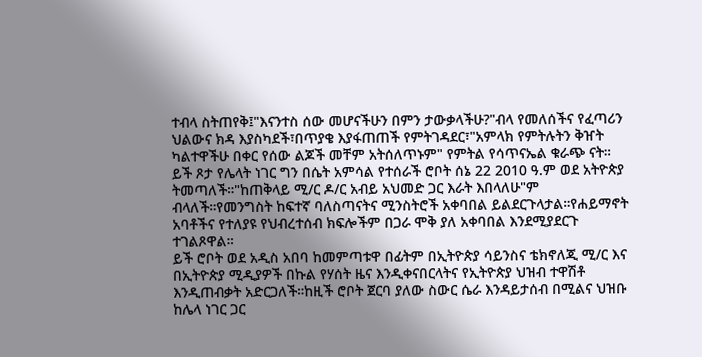ተብላ ስትጠየቅ፤"እናንተስ ሰው መሆናችሁን በምን ታውቃላችሁ?"ብላ የመለሰችና የፈጣሪን ህልውና ክዳ እያስካደች፣በጥያቄ እያፋጠጠች የምትገዳደር፣"አምላክ የምትሉትን ቅዠት ካልተዋችሁ በቀር የሰው ልጆች መቸም አትሰለጥኑም" የምትል የሳጥናኤል ቁራጭ ናት።
ይች ጾታ የሌላት ነገር ግን በሴት አምሳል የተሰራች ሮቦት ሰኔ 22 2010 ዓ.ም ወደ አትዮጵያ ትመጣለች።"ከጠቅላይ ሚ/ር ዶ/ር አብይ አህመድ ጋር እራት እበላለሁ"ም ብላለች።የመንግስት ከፍተኛ ባለስጣናትና ሚንስትሮች አቀባበል ይልደርጉላታል።የሐይማኖት አባቶችና የተለያዩ የህብረተሰብ ክፍሎችም በጋራ ሞቅ ያለ አቀባበል እንደሚያደርጉ ተገልጾዋል።
ይች ሮቦት ወደ አዲስ አበባ ከመምጣቱዋ በፊትም በኢትዮጵያ ሳይንስና ቴክኖለጂ ሚ/ር እና በኢትዮጵያ ሚዲያዎች በኩል የሃሰት ዜና እንዲቀናበርላትና የኢትዮጵያ ህዝብ ተዋሽቶ እንዲጠብቃት አድርጋለች።ከዚች ሮቦት ጀርባ ያለው ስውር ሴራ እንዳይታሰብ በሚልና ህዝቡ ከሌላ ነገር ጋር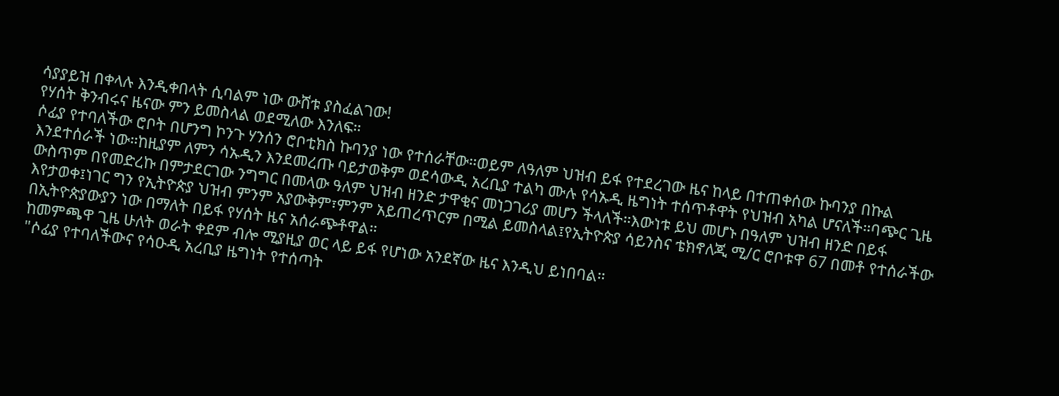ሳያያይዝ በቀላሉ እንዲቀበላት ሲባልም ነው ውሸቱ ያስፈልገው!
የሃሰት ቅንብሩና ዜናው ምን ይመስላል ወደሚለው እንለፍ።
ሶፊያ የተባለችው ሮቦት በሆንግ ኮንጉ ሃንሰን ሮቦቲክስ ኩባንያ ነው የተሰራቸው።ወይም ለዓለም ህዝብ ይፋ የተደረገው ዜና ከላይ በተጠቀሰው ኩባንያ በኩል እንደተሰራች ነው።ከዚያም ለምን ሳኡዲን እንደመረጡ ባይታወቅም ወደሳውዲ አረቢያ ተልካ ሙሉ የሳኡዲ ዜግነት ተሰጥቶዋት የህዝብ አካል ሆናለች።ባጭር ጊዜ ውስጥም በየመድረኩ በምታደርገው ንግግር በመላው ዓለም ህዝብ ዘንድ ታዋቂና መነጋገሪያ መሆን ችላለች።እውነቱ ይህ መሆኑ በዓለም ህዝብ ዘንድ በይፋ እየታወቀ፤ነገር ግን የኢትዮጵያ ህዝብ ምንም አያውቅም፣ምንም አይጠረጥርም በሚል ይመስላል፤የኢትዮጵያ ሳይንስና ቴክኖለጂ ሚ/ር ሮቦቱዋ 67 በመቶ የተሰራችው በኢትዮጵያውያን ነው በማለት በይፋ የሃሰት ዜና አሰራጭቶዋል።
ከመምጫዋ ጊዜ ሁለት ወራት ቀደም ብሎ ሚያዚያ ወር ላይ ይፋ የሆነው አንደኛው ዜና እንዲህ ይነበባል።
"ሶፊያ የተባለችውና የሳዑዲ አረቢያ ዜግነት የተሰጣት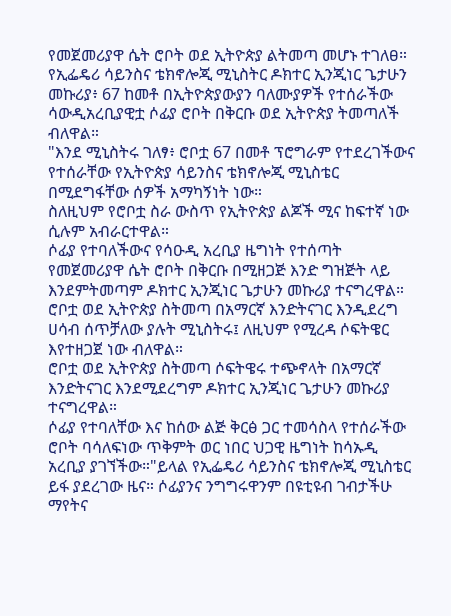የመጀመሪያዋ ሴት ሮቦት ወደ ኢትዮጵያ ልትመጣ መሆኑ ተገለፀ።
የኢፌዴሪ ሳይንስና ቴክኖሎጂ ሚኒስትር ዶክተር ኢንጂነር ጌታሁን መኩሪያ፥ 67 ከመቶ በኢትዮጵያውያን ባለሙያዎች የተሰራችው ሳውዲአረቢያዊቷ ሶፊያ ሮቦት በቅርቡ ወደ ኢትዮጵያ ትመጣለች ብለዋል።
"እንደ ሚኒስትሩ ገለፃ፥ ሮቦቷ 67 በመቶ ፕሮግራም የተደረገችውና የተሰራቸው የኢትዮጵያ ሳይንስና ቴክኖሎጂ ሚኒስቴር በሚደግፋቸው ሰዎች አማካኝነት ነው።
ስለዚህም የሮቦቷ ስራ ውስጥ የኢትዮጵያ ልጆች ሚና ከፍተኛ ነው ሲሉም አብራርተዋል።
ሶፊያ የተባለችውና የሳዑዲ አረቢያ ዜግነት የተሰጣት የመጀመሪያዋ ሴት ሮቦት በቅርቡ በሚዘጋጅ እንድ ግዝጅት ላይ እንደምትመጣም ዶክተር ኢንጂነር ጌታሁን መኩሪያ ተናግረዋል።
ሮቦቷ ወደ ኢትዮጵያ ስትመጣ በአማርኛ እንድትናገር እንዲደረግ ሀሳብ ሰጥቻለው ያሉት ሚኒስትሩ፤ ለዚህም የሚረዳ ሶፍትዌር እየተዘጋጀ ነው ብለዋል።
ሮቦቷ ወደ ኢትዮጵያ ስትመጣ ሶፍትዌሩ ተጭኖላት በአማርኛ እንድትናገር እንደሚደረግም ዶክተር ኢንጂነር ጌታሁን መኩሪያ ተናግረዋል።
ሶፊያ የተባለቸው እና ከሰው ልጅ ቅርፅ ጋር ተመሳስላ የተሰራችው ሮቦት ባሳለፍነው ጥቅምት ወር ነበር ህጋዊ ዜግነት ከሳኡዲ አረቢያ ያገኘችው።"ይላል የኢፌዴሪ ሳይንስና ቴክኖሎጂ ሚኒስቴር ይፋ ያደረገው ዜና። ሶፊያንና ንግግሩዋንም በዩቲዩብ ገብታችሁ ማየትና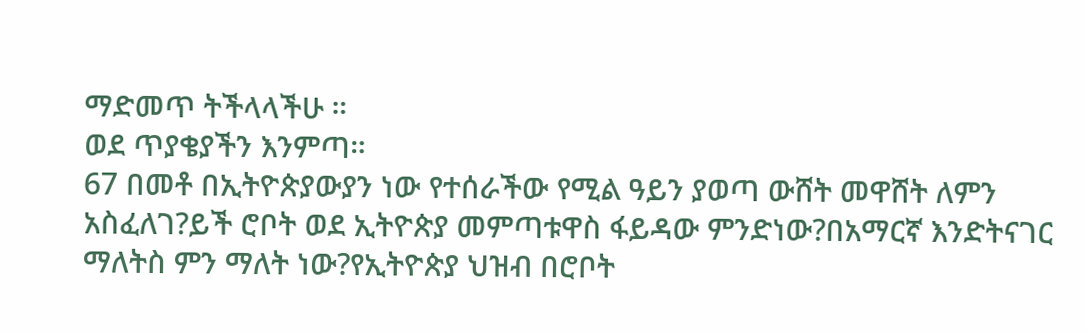ማድመጥ ትችላላችሁ ።
ወደ ጥያቄያችን እንምጣ።
67 በመቶ በኢትዮጵያውያን ነው የተሰራችው የሚል ዓይን ያወጣ ውሸት መዋሸት ለምን አስፈለገ?ይች ሮቦት ወደ ኢትዮጵያ መምጣቱዋስ ፋይዳው ምንድነው?በአማርኛ እንድትናገር ማለትስ ምን ማለት ነው?የኢትዮጵያ ህዝብ በሮቦት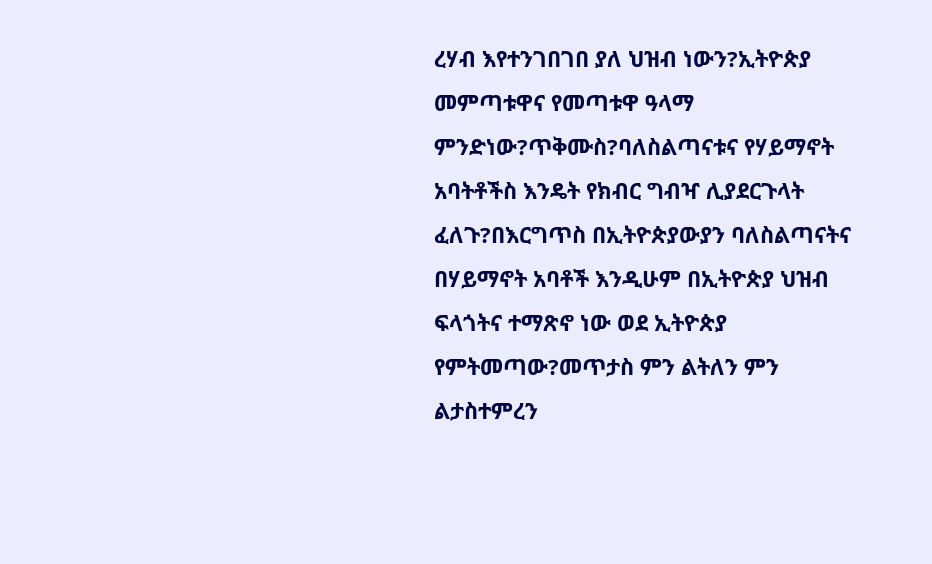ረሃብ እየተንገበገበ ያለ ህዝብ ነውን?ኢትዮጵያ መምጣቱዋና የመጣቱዋ ዓላማ ምንድነው?ጥቅሙስ?ባለስልጣናቱና የሃይማኖት አባትቶችስ እንዴት የክብር ግብዣ ሊያደርጉላት ፈለጉ?በእርግጥስ በኢትዮጵያውያን ባለስልጣናትና በሃይማኖት አባቶች እንዲሁም በኢትዮጵያ ህዝብ ፍላጎትና ተማጽኖ ነው ወደ ኢትዮጵያ የምትመጣው?መጥታስ ምን ልትለን ምን ልታስተምረን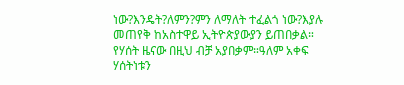ነው?እንዴት?ለምን?ምን ለማለት ተፈልጎ ነው?እያሉ መጠየቅ ከአስተዋይ ኢትዮጵያውያን ይጠበቃል።
የሃሰት ዜናው በዚህ ብቻ አያበቃም።ዓለም አቀፍ ሃሰትነቱን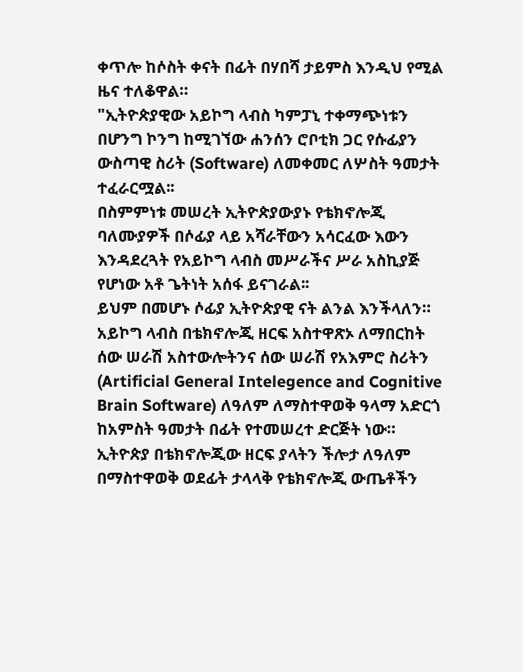ቀጥሎ ከሶስት ቀናት በፊት በሃበሻ ታይምስ እንዲህ የሚል ዜና ተለቆዋል።
"ኢትዮጵያዊው አይኮግ ላብስ ካምፓኒ ተቀማጭነቱን በሆንግ ኮንግ ከሚገኘው ሐንሰን ሮቦቲክ ጋር የሱፊያን ውስጣዊ ስሪት (Software) ለመቀመር ለሦስት ዓመታት ተፈራርሟል፡፡
በስምምነቱ መሠረት ኢትዮጵያውያኑ የቴክኖሎጂ ባለሙያዎች በሶፊያ ላይ አሻራቸውን አሳርፈው እውን እንዳደረጓት የአይኮግ ላብስ መሥራችና ሥራ አስኪያጅ የሆነው አቶ ጌትነት አሰፋ ይናገራል፡፡
ይህም በመሆኑ ሶፊያ ኢትዮጵያዊ ናት ልንል እንችላለን።
አይኮግ ላብስ በቴክኖሎጂ ዘርፍ አስተዋጽኦ ለማበርከት ሰው ሠራሽ አስተውሎትንና ሰው ሠራሽ የአእምሮ ስሪትን (Artificial General Intelegence and Cognitive Brain Software) ለዓለም ለማስተዋወቅ ዓላማ አድርጎ ከአምስት ዓመታት በፊት የተመሠረተ ድርጅት ነው።
ኢትዮጵያ በቴክኖሎጂው ዘርፍ ያላትን ችሎታ ለዓለም በማስተዋወቅ ወደፊት ታላላቅ የቴክኖሎጂ ውጤቶችን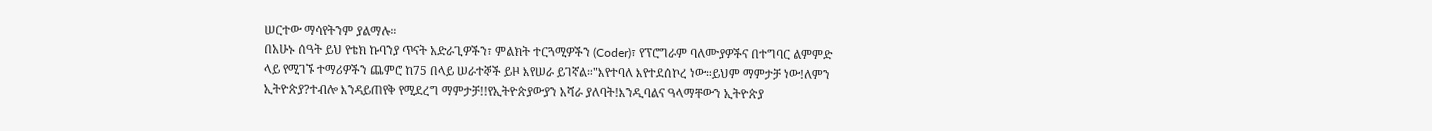ሠርተው ማሳየትንም ያልማሉ።
በአሁኑ ሰዓት ይህ የቴክ ኩባንያ ጥናት አድራጊዎችን፣ ምልክት ተርጓሚዎችን (Coder)፣ የፕሮግራም ባለሙያዎችና በተግባር ልምምድ ላይ የሚገኙ ተማሪዎችን ጨምሮ ከ75 በላይ ሠራተኞች ይዞ እየሠራ ይገኛል።"እየተባለ እየተደሰኮረ ነው።ይህም ማምታቻ ነው!ለምን ኢትዮጵያ?ተብሎ እንዳይጠየቅ የሚደረግ ማምታቻ!!የኢትዮጵያውያን አሻራ ያለባት!እንዲባልና ዓላማቸውን ኢትዮጵያ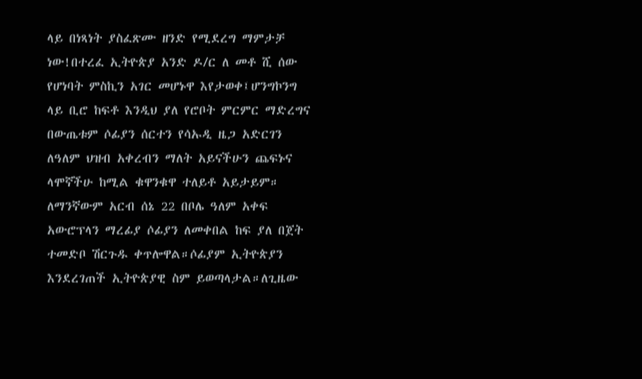ላይ በነጻነት ያስፈጽሙ ዘንድ የሚደረግ ማምታቻ ነው!በተረፈ ኢትዮጵያ አንድ ዶ/ር ለ መቶ ሺ ሰው የሆነባት ምስኪን አገር መሆኑዋ እየታወቀ፤ሆንግኮንግ ላይ ቢሮ ከፍቶ እንዲህ ያለ የሮቦት ምርምር ማድረግና በውጤቱም ሶፊያን ሰርተን የሳኡዲ ዜጋ አድርገን ለዓለም ህዝብ አቀረብን ማለት አይናችሁን ጨፍኑና ላሞኛችሁ ከሚል ቁዋንቁዋ ተለይቶ አይታይም።
ለማንኛውም አርብ ሰኔ 22 በቦሌ ዓለም አቀፍ አውሮፕላን ማረፊያ ሶፊያን ለመቀበል ከፍ ያለ በጀት ተመድቦ ሽርጉዱ ቀጥሎዋል።ሶፊያም ኢትዮጵያን እንደረገጠች ኢትዮጵያዊ ስም ይወጣላታል።ለጊዜው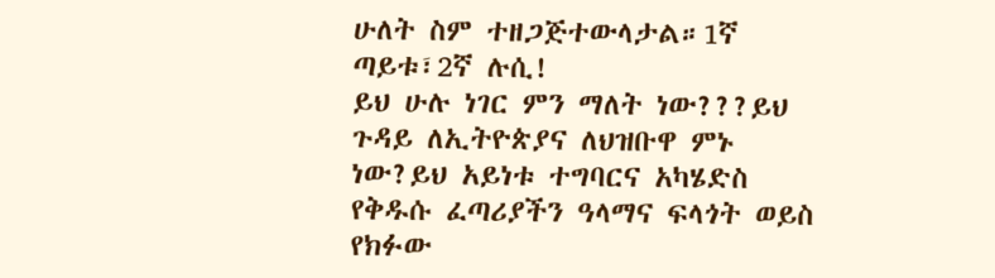ሁለት ስም ተዘጋጅተውላታል።1ኛ ጣይቱ፣2ኛ ሉሲ!
ይህ ሁሉ ነገር ምን ማለት ነው???ይህ ጉዳይ ለኢትዮጵያና ለህዝቡዋ ምኑ ነው?ይህ አይነቱ ተግባርና አካሄድስ የቅዱሱ ፈጣሪያችን ዓላማና ፍላጎት ወይስ የክፉው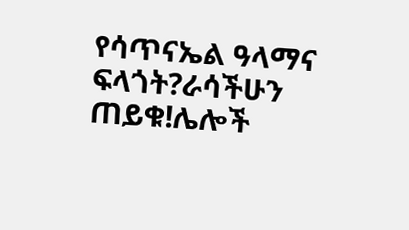የሳጥናኤል ዓላማና ፍላጎት?ራሳችሁን ጠይቁ!ሌሎች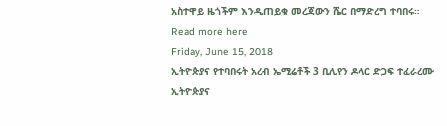አስተዋይ ዜጎችም እንዲጠይቁ መረጃውን ሼር በማድረግ ተባበሩ።
Read more here
Friday, June 15, 2018
ኢትዮጵያና የተባበሩት አረብ ኤሚሬቶች 3 ቢሊየን ዶላር ድጋፍ ተፈራረሙ
ኢትዮጵያና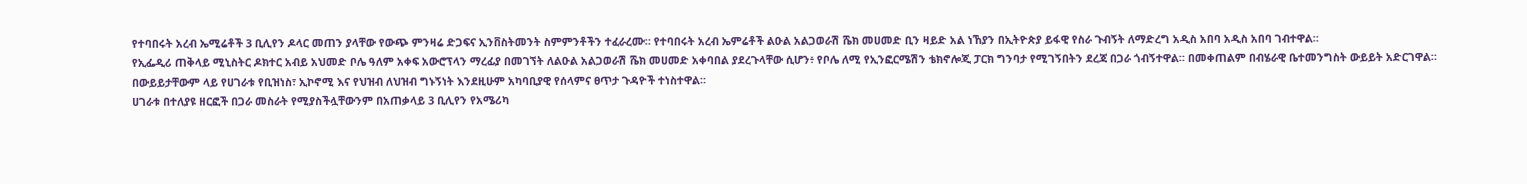የተባበሩት አረብ ኤሚሬቶች 3 ቢሊየን ዶላር መጠን ያላቸው የውጭ ምንዛሬ ድጋፍና ኢንቨስትመንት ስምምንቶችን ተፈራረሙ። የተባበሩት አረብ ኤምሬቶች ልዑል አልጋወራሽ ሼክ መሀመድ ቢን ዛይድ አል ነኸያን በኢትዮጵያ ይፋዊ የስራ ጉብኝት ለማድረግ አዲስ አበባ አዲስ አበባ ገብተዋል።
የኢፌዲሪ ጠቅላይ ሚኒስትር ዶክተር አብይ አህመድ ቦሌ ዓለም አቀፍ አውሮፕላን ማረፊያ በመገኘት ለልዑል አልጋወራሽ ሼክ መሀመድ አቀባበል ያደረጉላቸው ሲሆን፥ የቦሌ ለሚ የኢንፎርሜሽን ቴክኖሎጂ ፓርክ ግንባታ የሚገኝበትን ደረጃ በጋራ ጎብኝተዋል። በመቀጠልም በብሄራዊ ቤተመንግስት ውይይት አድርገዋል።
በውይይታቸውም ላይ የሀገራቱ የቢዝነስ፣ ኢኮኖሚ እና የህዝብ ለህዝብ ግኑኝነት እንደዚሁም አካባቢያዊ የሰላምና ፀጥታ ጉዳዮች ተነስተዋል።
ሀገራቱ በተለያዩ ዘርፎች በጋራ መስራት የሚያስችሏቸውንም በአጠቃላይ 3 ቢሊየን የአሜሪካ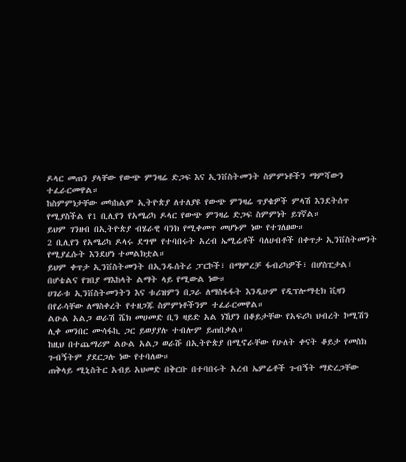ዶላር መጠን ያላቸው የውጭ ምንዛሬ ድጋፍ እና ኢንቨስትመንት ስምምነቶችን ማምሻውን ተፈራርመዋል።
ከስምምነታቸው መካከልም ኢትዮጵያ ለተለያዩ የውጭ ምንዛሬ ጥያቄዎች ምላሽ እንደትሰጥ የሚያስችል የ1 ቢሊየን የአሜሪካ ዶላር የውጭ ምንዛሬ ድጋፍ ስምምነት ይገኛል።
ይህም ገንዘብ በኢትዮጵያ ብሄራዊ ባንክ የሚቀመጥ መሆኑም ነው የተገለፀው።
2 ቢሊየን የአሜሪካ ዶላሩ ደግሞ የተባበሩት አረብ ኤሚሬቶች ባለሀብቶች በቀጥታ ኢንቨስትመንት የሚያፈሱት እንደሆነ ተመልክቷል።
ይህም ቀጥታ ኢንቨስትመንት በኢንዱሰትሪ ፓርኮች፣ በማምረቻ ፋብሪካዎች፣ በሆስፒታል፣ በሆቴልና የገበያ ማእከላት ልማት ላይ የሚውል ነው።
ሀገራቱ ኢንቨስትመንትን እና ቱሪዝምን በጋራ ለማስፋፋት እንዲሁም የዲፕሎማቲክ ቪዛን በየራሳቸው ለማስቀረት የተዘጋጁ ስምምነቶችንም ተፈራርመዋል።
ልዑል አልጋ ወራሽ ሼክ መሀመድ ቢን ዛይድ አል ነኸያን በቆይታቸው የአፍሪካ ህብረት ኮሚሽን ሊቀ መንበር ሙሳፋኪ ጋር ይወያያሉ ተብሎም ይጠበቃል።
ከዚህ በተጨማሪም ልዑል አልጋ ወራሹ በኢትዮጵያ በሚኖራቸው የሁለት ቀናት ቆይታ የመስክ ጉብኝትም ያደርጋሉ ነው የተባለው።
ጠቅላይ ሚኒስትር አብይ አህመድ በቅርቡ በተባበሩት አረብ ኤምሬቶች ጉብኝት ማድረጋቸው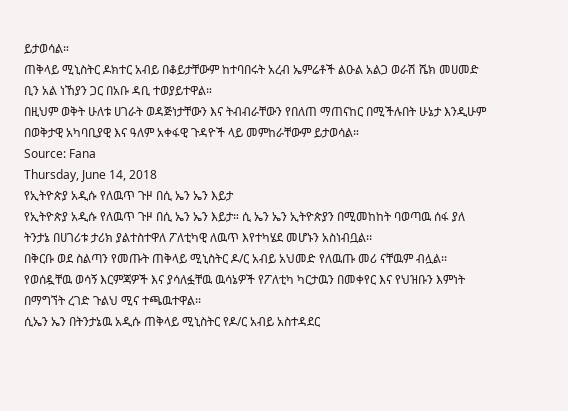ይታወሳል።
ጠቅላይ ሚኒስትር ዶክተር አብይ በቆይታቸውም ከተባበሩት አረብ ኤምሬቶች ልዑል አልጋ ወራሽ ሼክ መሀመድ ቢን አል ነኸያን ጋር በአቡ ዳቢ ተወያይተዋል።
በዚህም ወቅት ሁለቱ ሀገራት ወዳጅነታቸውን እና ትብብራቸውን የበለጠ ማጠናከር በሚችሉበት ሁኔታ እንዲሁም በወቅታዊ አካባቢያዊ እና ዓለም አቀፋዊ ጉዳዮች ላይ መምከራቸውም ይታወሳል።
Source: Fana
Thursday, June 14, 2018
የኢትዮጵያ አዲሱ የለዉጥ ጉዞ በሲ ኤን ኤን እይታ
የኢትዮጵያ አዲሱ የለዉጥ ጉዞ በሲ ኤን ኤን እይታ። ሲ ኤን ኤን ኢትዮጵያን በሚመከከት ባወጣዉ ሰፋ ያለ ትንታኔ በሀገሪቱ ታሪክ ያልተስተዋለ ፖለቲካዊ ለዉጥ እየተካሄደ መሆኑን አስነብቧል፡፡
በቅርቡ ወደ ስልጣን የመጡት ጠቅላይ ሚኒስትር ዶ/ር አብይ አህመድ የለዉጡ መሪ ናቸዉም ብሏል፡፡ የወሰዷቸዉ ወሳኝ እርምጃዎች እና ያሳለፏቸዉ ዉሳኔዎች የፖለቲካ ካርታዉን በመቀየር እና የህዝቡን እምነት በማግኘት ረገድ ጉልህ ሚና ተጫዉተዋል፡፡
ሲኤን ኤን በትንታኔዉ አዲሱ ጠቅላይ ሚኒስትር የዶ/ር አብይ አስተዳደር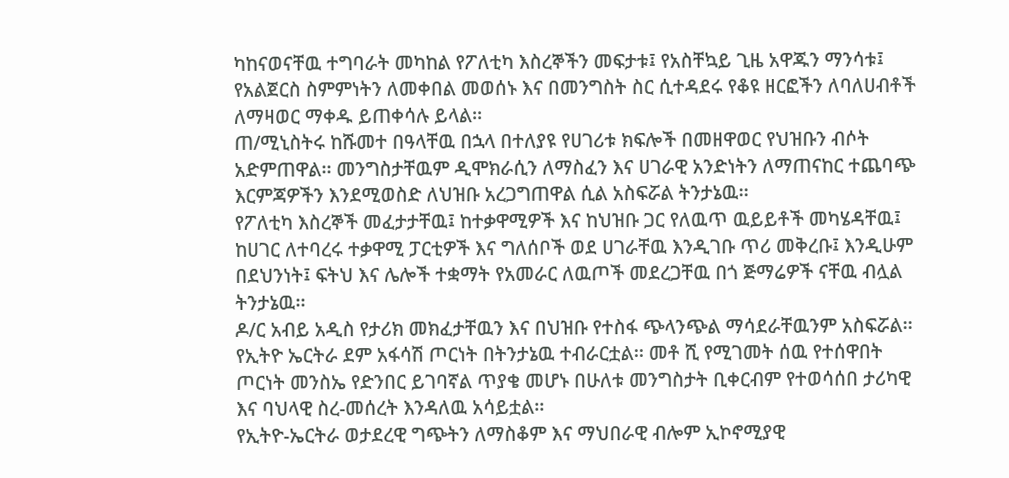ካከናወናቸዉ ተግባራት መካከል የፖለቲካ እስረኞችን መፍታቱ፤ የአስቸኳይ ጊዜ አዋጁን ማንሳቱ፤ የአልጀርስ ስምምነትን ለመቀበል መወሰኑ እና በመንግስት ስር ሲተዳደሩ የቆዩ ዘርፎችን ለባለሀብቶች ለማዛወር ማቀዱ ይጠቀሳሉ ይላል፡፡
ጠ/ሚኒስትሩ ከሹመተ በዓላቸዉ በኋላ በተለያዩ የሀገሪቱ ክፍሎች በመዘዋወር የህዝቡን ብሶት አድምጠዋል፡፡ መንግስታቸዉም ዲሞክራሲን ለማስፈን እና ሀገራዊ አንድነትን ለማጠናከር ተጨባጭ እርምጃዎችን እንደሚወስድ ለህዝቡ አረጋግጠዋል ሲል አስፍሯል ትንታኔዉ፡፡
የፖለቲካ እስረኞች መፈታታቸዉ፤ ከተቃዋሚዎች እና ከህዝቡ ጋር የለዉጥ ዉይይቶች መካሄዳቸዉ፤ ከሀገር ለተባረሩ ተቃዋሚ ፓርቲዎች እና ግለሰቦች ወደ ሀገራቸዉ እንዲገቡ ጥሪ መቅረቡ፤ እንዲሁም በደህንነት፤ ፍትህ እና ሌሎች ተቋማት የአመራር ለዉጦች መደረጋቸዉ በጎ ጅማሬዎች ናቸዉ ብሏል ትንታኔዉ፡፡
ዶ/ር አብይ አዲስ የታሪክ መክፈታቸዉን እና በህዝቡ የተስፋ ጭላንጭል ማሳደራቸዉንም አስፍሯል፡፡
የኢትዮ ኤርትራ ደም አፋሳሽ ጦርነት በትንታኔዉ ተብራርቷል፡፡ መቶ ሺ የሚገመት ሰዉ የተሰዋበት ጦርነት መንስኤ የድንበር ይገባኛል ጥያቄ መሆኑ በሁለቱ መንግስታት ቢቀርብም የተወሳሰበ ታሪካዊ እና ባህላዊ ስረ-መሰረት እንዳለዉ አሳይቷል፡፡
የኢትዮ-ኤርትራ ወታደረዊ ግጭትን ለማስቆም እና ማህበራዊ ብሎም ኢኮኖሚያዊ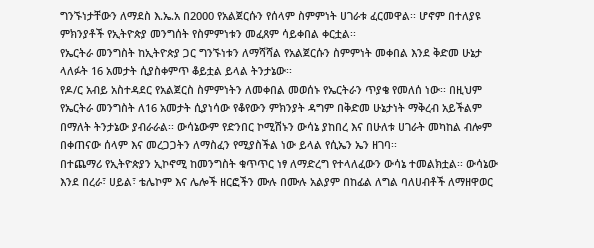ግንኙነታቸውን ለማደስ እ.ኤ.አ በ2000 የአልጀርሱን የሰላም ስምምነት ሀገራቱ ፈርመዋል፡፡ ሆኖም በተለያዩ ምክንያቶች የኢትዮጵያ መንግሰት የስምምነቱን መፈጸም ሳይቀበል ቀርቷል፡፡
የኤርትራ መንግስት ከኢትዮጵያ ጋር ግንኙነቱን ለማሻሻል የአልጀርሱን ስምምነት መቀበል እንደ ቅድመ ሁኔታ ላለፉት 16 አመታት ሲያስቀምጥ ቆይቷል ይላል ትንታኔው፡፡
የዶ/ር አብይ አስተዳደር የአልጀርስ ስምምነትን ለመቀበል መወሰኑ የኤርትራን ጥያቄ የመለሰ ነው፡፡ በዚህም የኤርትራ መንግስት ለ16 አመታት ሲያነሳው የቆየውን ምክንያት ዳግም በቅድመ ሁኔታነት ማቅረብ አይችልም በማለት ትንታኔው ያብራራል፡፡ ውሳኔውም የድንበር ኮሚሽኑን ውሳኔ ያከበረ እና በሁለቱ ሀገራት መካከል ብሎም በቀጠናው ሰላም እና መረጋጋትን ለማስፈን የሚያስችል ነው ይላል የሲኤን ኤን ዘገባ፡፡
በተጨማሪ የኢትዮጵያን ኢኮኖሚ ከመንግስት ቁጥጥር ነፃ ለማድረግ የተላለፈውን ውሳኔ ተመልክቷል፡፡ ውሳኔው እንደ በረራ፣ ሀይል፣ ቴሌኮም እና ሌሎች ዘርፎችን ሙሉ በሙሉ አልያም በከፊል ለግል ባለሀብቶች ለማዘዋወር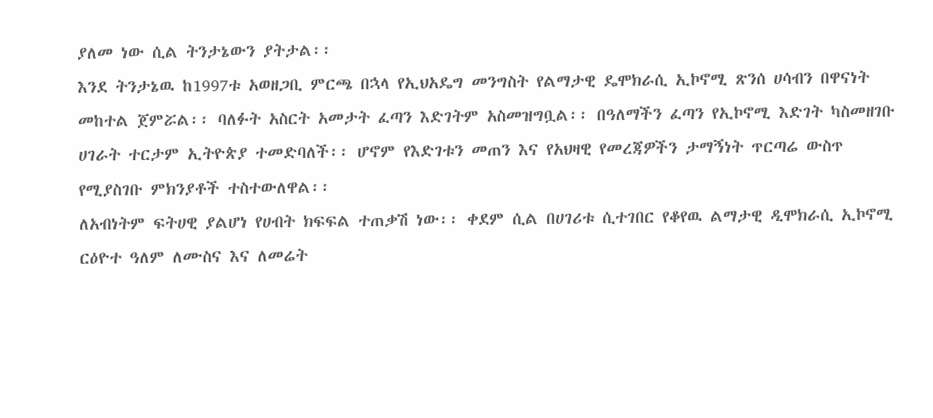ያለመ ነው ሲል ትንታኔውን ያትታል፡፡
እንደ ትንታኔዉ ከ1997ቱ አወዘጋቢ ምርጫ በኋላ የኢህአዴግ መንግስት የልማታዊ ዴሞክራሲ ኢኮኖሚ ጽንሰ ሀሳብን በዋናነት መከተል ጀምሯል፡፡ ባለፉት አስርት አመታት ፈጣን እድገትም አስመዝግቧል፡፡ በዓለማችን ፈጣን የኢኮኖሚ እድገት ካስመዘገቡ ሀገራት ተርታም ኢትዮጵያ ተመድባለች፡፡ ሆኖም የእድገቱን መጠን እና የአህዛዊ የመረጃዎችን ታማኝነት ጥርጣሬ ውስጥ የሚያስገቡ ምክንያቶች ተስተውለዋል፡፡
ለአብነትም ፍትሀዊ ያልሆነ የሀብት ክፍፍል ተጠቃሽ ነው፡፡ ቀደም ሲል በሀገሪቱ ሲተገበር የቆየዉ ልማታዊ ዲሞክራሲ ኢኮኖሚ ርዕዮተ ዓለም ለሙስና እና ለመሬት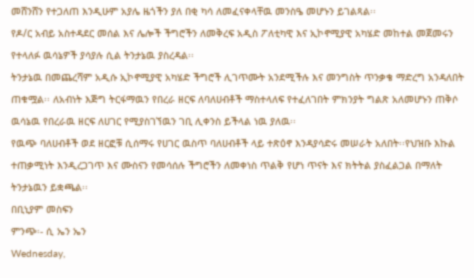መሸንሸን የተጋለጠ እንዲሁም አያሌ ዜጎችን ያለ በቂ ካሳ ለመፈናቀላቸዉ መንስዔ መሆኑን ይገልጻል፡፡
የዶ/ር አብይ አስተዳደር መሰል እና ሌሎች ችግሮችን ለመቅረፍ አዲስ ፖለቲካዊ እና ኢኮኖሚያዊ አካሄድ መከተል መጀመሩን የተላለፉ ዉሳኔዎች ያሳያሉ ሲል ትንታኔዉ ያስረዳል፡፡
ትንታኔዉ በመጨረሻም አዲሱ ኢኮኖሚያዊ አካሄድ ችግሮች ሊገጥሙት አንደሚችሉ እና መንግስት ጥንቃቄ ማድረግ አንዳለበት ጠቁሟል፡፡ ለአብነት እጅግ ትርፋማዉን የበረራ ዘርፍ ለባለሀብቶች ማስተላለፍ የተፈለገበት ምክንያት ግልጽ አለመሆኑን ጠቅሶ ዉሳኔዉ የበረራዉ ዘርፍ ለሀገር የሚያስገኘዉን ገቢ ሊቀንስ ይችላል ነዉ ያለዉ፡፡
የዉጭ ባለሀብቶች ወደ ዘርፎቹ ሲሰማሩ የሀገር ዉስጥ ባለሀብቶች ላይ ተጽዕኖ እንዳያሳድሩ መሠራት አለበት፡፡የህዝቡ እኩል ተጠቃሚነት እንዲረጋገጥ እና ሙስናን የመሳሰሉ ችግሮችን ለመቀነስ ጥልቅ የሆነ ጥናት እና ክትትል ያስፈልጋል በማለት ትንታኔዉን ይቋጫል፡፡
በቢኒያም መስፍን
ምንጭ፡- ሲ ኤን ኤን
Wednesday,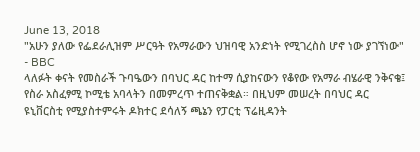June 13, 2018
"አሁን ያለው የፌደራሊዝም ሥርዓት የአማራውን ህዝባዊ አንድነት የሚገረስስ ሆኖ ነው ያገኘነው" - BBC
ላለፉት ቀናት የመስራች ጉባዔውን በባህር ዳር ከተማ ሲያከናውን የቆየው የአማራ ብሄራዊ ንቅናቄ፤ የስራ አስፈፃሚ ኮሚቴ አባላትን በመምረጥ ተጠናቅቋል። በዚህም መሠረት በባህር ዳር ዩኒቨርስቲ የሚያስተምሩት ዶክተር ደሳለኝ ጫኔን የፓርቲ ፕሬዚዳንት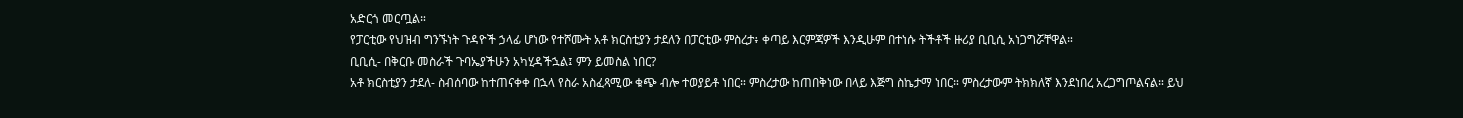አድርጎ መርጧል።
የፓርቲው የህዝብ ግንኙነት ጉዳዮች ኃላፊ ሆነው የተሾሙት አቶ ክርስቲያን ታደለን በፓርቲው ምስረታ፥ ቀጣይ እርምጃዎች እንዲሁም በተነሱ ትችቶች ዙሪያ ቢቢሲ አነጋግሯቸዋል።
ቢቢሲ- በቅርቡ መስራች ጉባኤያችሁን አካሂዳችኋል፤ ምን ይመስል ነበር?
አቶ ክርስቲያን ታደለ- ስብሰባው ከተጠናቀቀ በኋላ የስራ አስፈጻሚው ቁጭ ብሎ ተወያይቶ ነበር። ምስረታው ከጠበቅነው በላይ እጅግ ስኬታማ ነበር። ምስረታውም ትክክለኛ እንደነበረ አረጋግጦልናል። ይህ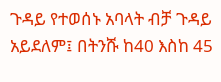ጉዳይ የተወሰኑ አባላት ብቻ ጉዳይ አይደለም፤ በትንሹ ከ40 እስከ 45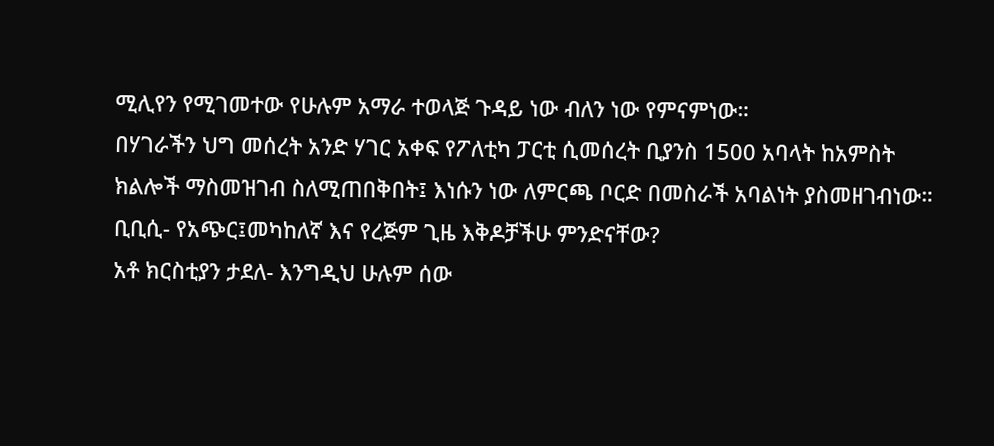ሚሊየን የሚገመተው የሁሉም አማራ ተወላጅ ጉዳይ ነው ብለን ነው የምናምነው።
በሃገራችን ህግ መሰረት አንድ ሃገር አቀፍ የፖለቲካ ፓርቲ ሲመሰረት ቢያንስ 1500 አባላት ከአምስት ክልሎች ማስመዝገብ ስለሚጠበቅበት፤ እነሱን ነው ለምርጫ ቦርድ በመስራች አባልነት ያስመዘገብነው።
ቢቢሲ- የአጭር፤መካከለኛ እና የረጅም ጊዜ እቅዶቻችሁ ምንድናቸው?
አቶ ክርስቲያን ታደለ- እንግዲህ ሁሉም ሰው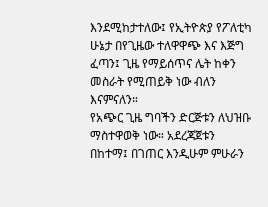እንደሚከታተለው፤ የኢትዮጵያ የፖለቲካ ሁኔታ በየጊዜው ተለዋዋጭ እና እጅግ ፈጣን፤ ጊዜ የማይሰጥና ሌት ከቀን መስራት የሚጠይቅ ነው ብለን እናምናለን።
የአጭር ጊዜ ግባችን ድርጅቱን ለህዝቡ ማስተዋወቅ ነው። አደረጃጀቱን በከተማ፤ በገጠር እንዲሁም ምሁራን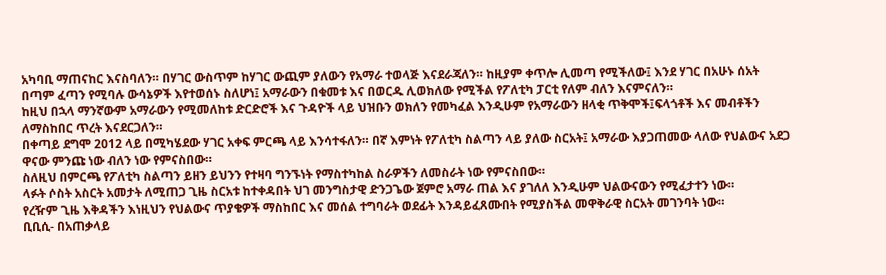አካባቢ ማጠናከር እናስባለን። በሃገር ውስጥም ከሃገር ውጪም ያለውን የአማራ ተወላጅ እናደራጃለን። ከዚያም ቀጥሎ ሊመጣ የሚችለው፤ እንደ ሃገር በአሁኑ ሰአት በጣም ፈጣን የሚባሉ ውሳኔዎች እየተወሰኑ ስለሆነ፤ አማራውን በቁመቱ እና በወርዱ ሊወክለው የሚችል የፖለቲካ ፓርቲ የለም ብለን እናምናለን።
ከዚህ በኋላ ማንኛውም አማራውን የሚመለከቱ ድርድሮች እና ጉዳዮች ላይ ህዝቡን ወክለን የመካፈል እንዲሁም የአማራውን ዘላቂ ጥቅሞች፤ፍላጎቶች እና መብቶችን ለማስከበር ጥረት እናደርጋለን።
በቀጣይ ደግሞ 2012 ላይ በሚካሄደው ሃገር አቀፍ ምርጫ ላይ እንሳተፋለን። በኛ እምነት የፖለቲካ ስልጣን ላይ ያለው ስርአት፤ አማራው እያጋጠመው ላለው የህልውና አደጋ ዋናው ምንጩ ነው ብለን ነው የምናስበው።
ስለዚህ በምርጫ የፖለቲካ ስልጣን ይዘን ይህንን የተዛባ ግንኙነት የማስተካከል ስራዎችን ለመስራት ነው የምናስበው።
ላፉት ሶስት አስርት አመታት ለሚጠጋ ጊዜ ስርአቱ ከተቀዳበት ህገ መንግስታዊ ድንጋጌው ጀምሮ አማራ ጠል እና ያገለለ እንዲሁም ህልውናውን የሚፈታተን ነው።
የረዥም ጊዜ እቅዳችን እነዚህን የህልውና ጥያቄዎች ማስከበር እና መሰል ተግባራት ወደፊት እንዳይፈጸሙበት የሚያስችል መዋቅራዊ ስርአት መገንባት ነው።
ቢቢሲ- በአጠቃላይ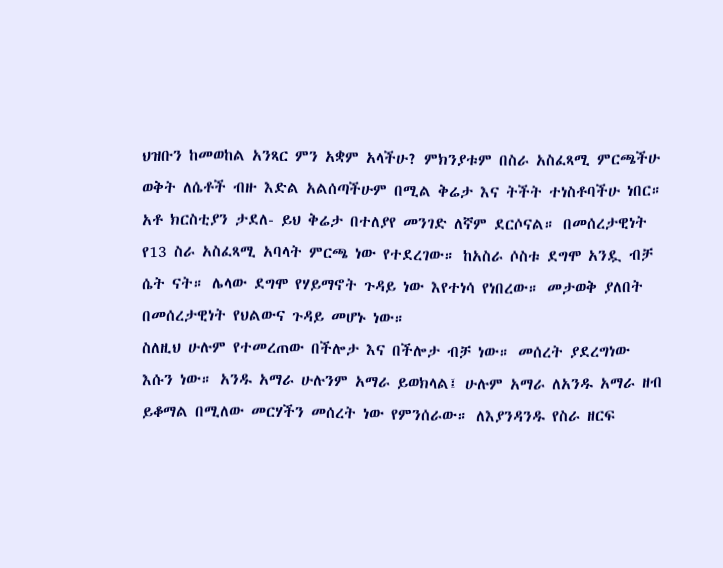ህዝቡን ከመወከል አንጻር ምን አቋም አላችሁ? ምክንያቱም በስራ አስፈጻሚ ምርጫችሁ ወቅት ለሴቶች ብዙ እድል አልሰጣችሁም በሚል ቅሬታ እና ትችት ተነስቶባችሁ ነበር።
አቶ ክርስቲያን ታደለ- ይህ ቅሬታ በተለያየ መንገድ ለኛም ደርሶናል። በመሰረታዊነት የ13 ስራ አስፈጻሚ አባላት ምርጫ ነው የተደረገው። ከአስራ ሶስቱ ደግሞ አንዷ ብቻ ሴት ናት። ሌላው ደግሞ የሃይማኖት ጉዳይ ነው እየተነሳ የነበረው። መታወቅ ያለበት በመሰረታዊነት የህልውና ጉዳይ መሆኑ ነው።
ስለዚህ ሁሉም የተመረጠው በችሎታ እና በችሎታ ብቻ ነው። መሰረት ያደረግነው እሱን ነው። አንዱ አማራ ሁሉንም አማራ ይወክላል፤ ሁሉም አማራ ለአንዱ አማራ ዘብ ይቆማል በሚለው መርሃችን መሰረት ነው የምንሰራው። ለእያንዳንዱ የስራ ዘርፍ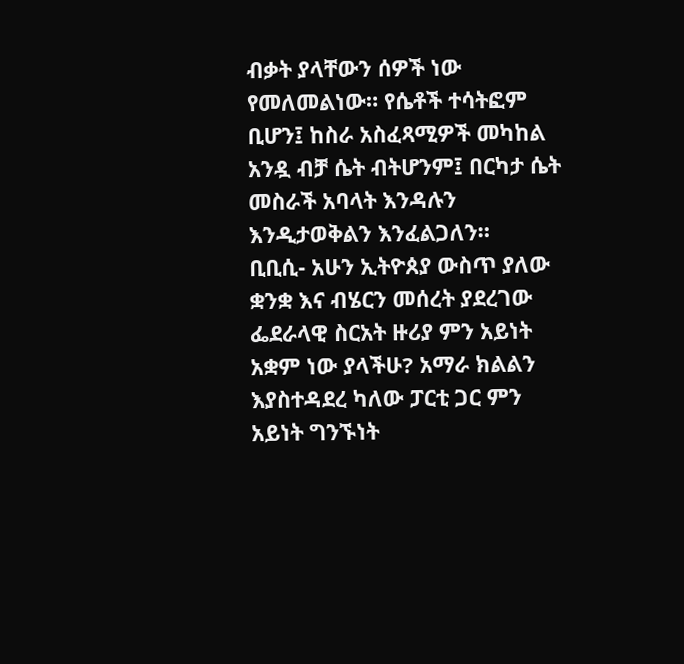ብቃት ያላቸውን ሰዎች ነው የመለመልነው። የሴቶች ተሳትፎም ቢሆን፤ ከስራ አስፈጻሚዎች መካከል አንዷ ብቻ ሴት ብትሆንም፤ በርካታ ሴት መስራች አባላት እንዳሉን እንዲታወቅልን እንፈልጋለን።
ቢቢሲ- አሁን ኢትዮጰያ ውስጥ ያለው ቋንቋ እና ብሄርን መሰረት ያደረገው ፌደራላዊ ስርአት ዙሪያ ምን አይነት አቋም ነው ያላችሁ? አማራ ክልልን እያስተዳደረ ካለው ፓርቲ ጋር ምን አይነት ግንኙነት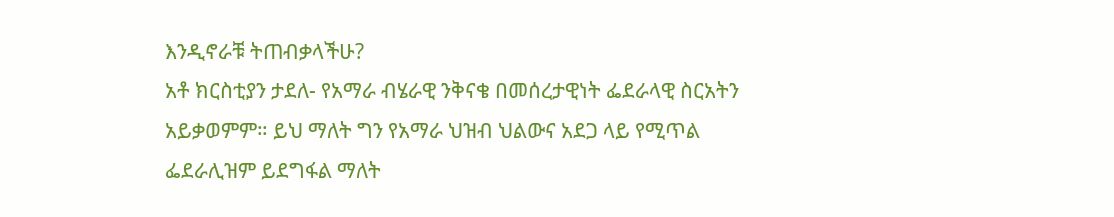እንዲኖራቹ ትጠብቃላችሁ?
አቶ ክርስቲያን ታደለ- የአማራ ብሄራዊ ንቅናቄ በመሰረታዊነት ፌደራላዊ ስርአትን አይቃወምም። ይህ ማለት ግን የአማራ ህዝብ ህልውና አደጋ ላይ የሚጥል ፌደራሊዝም ይደግፋል ማለት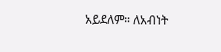አይደለም። ለአብነት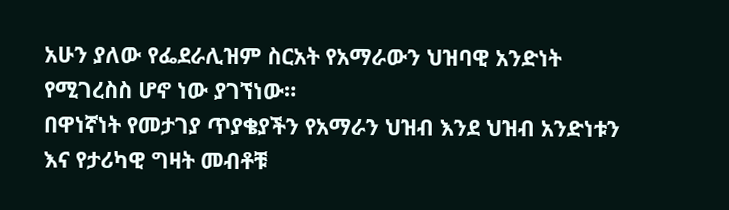አሁን ያለው የፌደራሊዝም ስርአት የአማራውን ህዝባዊ አንድነት የሚገረስስ ሆኖ ነው ያገኘነው።
በዋነኛነት የመታገያ ጥያቄያችን የአማራን ህዝብ እንደ ህዝብ አንድነቱን እና የታሪካዊ ግዛት መብቶቹ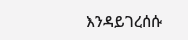እንዳይገረሰሱ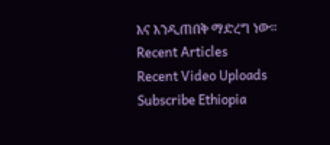እና እንዲጠበቅ ማድረግ ነው።
Recent Articles
Recent Video Uploads
Subscribe Ethiopia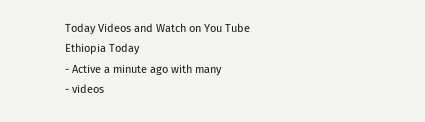Today Videos and Watch on You Tube
Ethiopia Today
- Active a minute ago with many
- videos